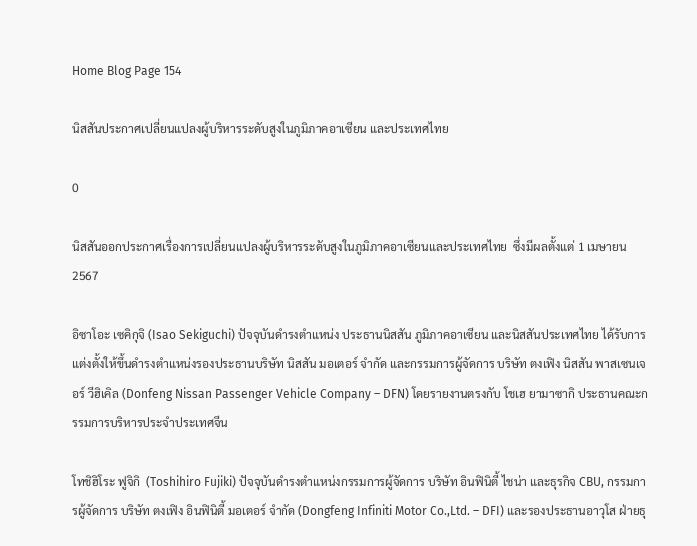Home Blog Page 154

นิสสันประกาศเปลี่ยนแปลงผู้บริหารระดับสูงในภูมิภาคอาเซียน และประเทศไทย

0

นิสสันออกประกาศเรื่องการเปลี่ยนแปลงผู้บริหารระดับสูงในภูมิภาคอาเซียนและประเทศไทย  ซึ่งมีผลตั้งแต่ 1 เมษายน 2567

อิซาโอะ เซคิกุจิ (Isao Sekiguchi) ปัจจุบันดำรงตำแหน่ง ประธานนิสสัน ภูมิภาคอาเซียน และนิสสันประเทศไทย ได้รับการแต่งตั้งให้ขึ้นดำรงตำแหน่งรองประธานบริษัท นิสสัน มอเตอร์ จำกัด และกรรมการผู้จัดการ บริษัท ตงเฟิง นิสสัน พาสเซนเจอร์ วีฮิเคิล (Donfeng Nissan Passenger Vehicle Company – DFN) โดยรายงานตรงกับ โชเฮ ยามาซากิ ประธานคณะกรรมการบริหารประจำประเทศจีน

โทชิฮิโระ ฟูจิกิ  (Toshihiro Fujiki) ปัจจุบันดำรงตำแหน่งกรรมการผู้จัดการ บริษัท อินฟินิตี้ ไชน่า และธุรกิจ CBU, กรรมการผู้จัดการ บริษัท ตงเฟิง อินฟินิตี้ มอเตอร์ จำกัด (Dongfeng Infiniti Motor Co.,Ltd. – DFI) และรองประธานอาวุโส ฝ่ายธุ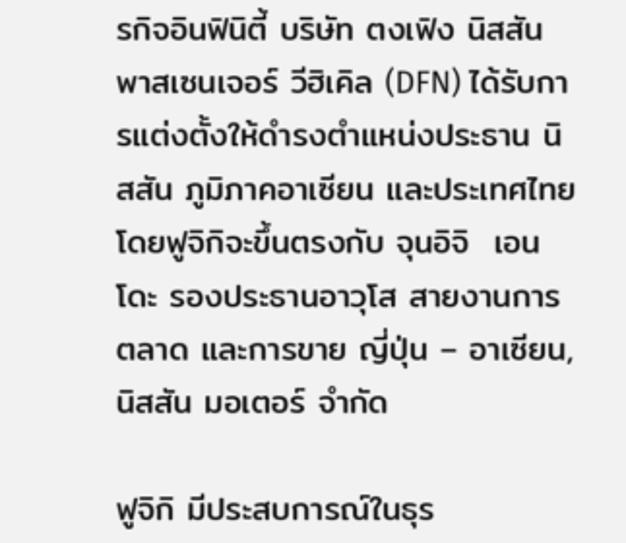รกิจอินฟินิตี้ บริษัท ตงเฟิง นิสสัน พาสเซนเจอร์ วีฮิเคิล (DFN) ได้รับการแต่งตั้งให้ดำรงตำแหน่งประธาน นิสสัน ภูมิภาคอาเซียน และประเทศไทย โดยฟูจิกิจะขึ้นตรงกับ จุนอิจิ  เอนโดะ รองประธานอาวุโส สายงานการตลาด และการขาย ญี่ปุ่น – อาเซียน, นิสสัน มอเตอร์ จำกัด

ฟูจิกิ มีประสบการณ์ในธุร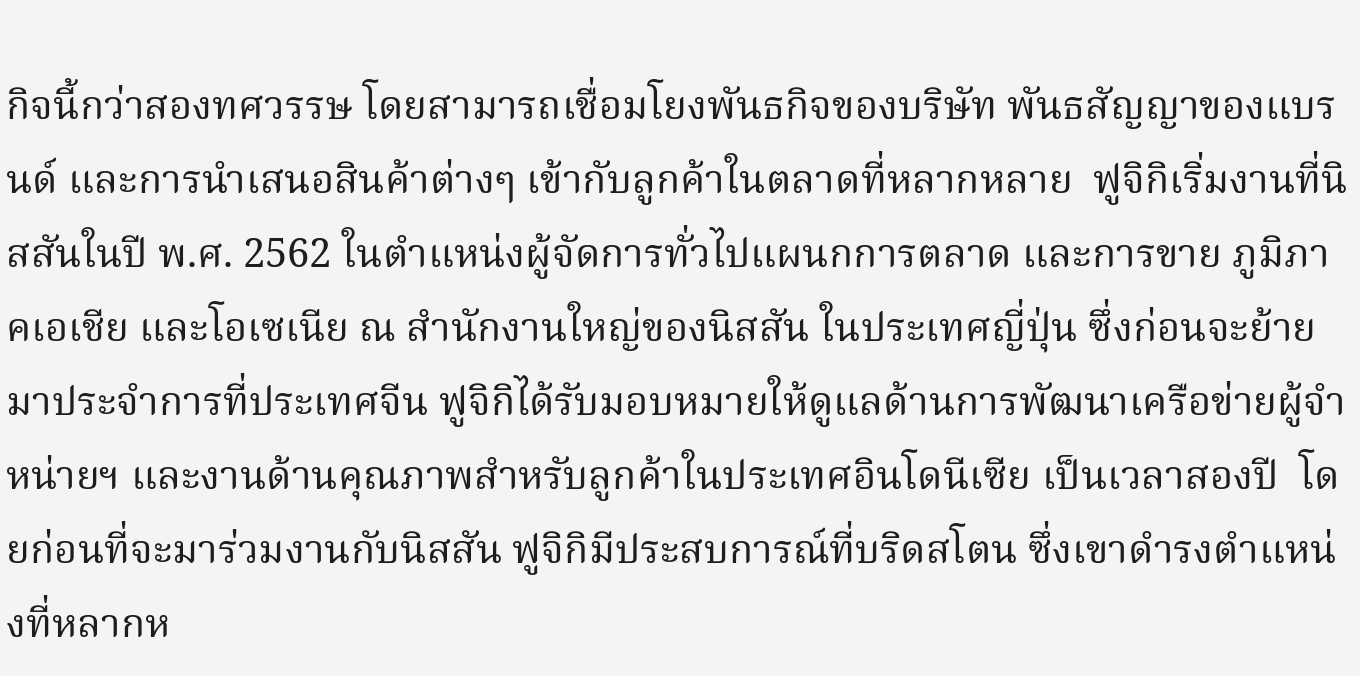กิจนี้กว่าสองทศวรรษ โดยสามารถเชื่อมโยงพันธกิจของบริษัท พันธสัญญาของแบรนด์ และการนำเสนอสินค้าต่างๆ เข้ากับลูกค้าในตลาดที่หลากหลาย  ฟูจิกิเริ่มงานที่นิสสันในปี พ.ศ. 2562 ในตำแหน่งผู้จัดการทั่วไปแผนกการตลาด และการขาย ภูมิภาคเอเชีย และโอเซเนีย ณ สำนักงานใหญ่ของนิสสัน ในประเทศญี่ปุ่น ซึ่งก่อนจะย้ายมาประจำการที่ประเทศจีน ฟูจิกิได้รับมอบหมายให้ดูแลด้านการพัฒนาเครือข่ายผู้จำหน่ายฯ และงานด้านคุณภาพสำหรับลูกค้าในประเทศอินโดนีเซีย เป็นเวลาสองปี  โดยก่อนที่จะมาร่วมงานกับนิสสัน ฟูจิกิมีประสบการณ์ที่บริดสโตน ซึ่งเขาดำรงตำแหน่งที่หลากห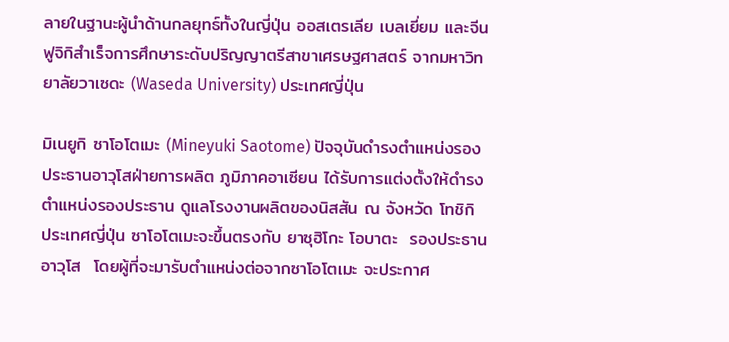ลายในฐานะผู้นำด้านกลยุทธ์ทั้งในญี่ปุ่น ออสเตรเลีย เบลเยี่ยม และจีน ฟูจิกิสำเร็จการศึกษาระดับปริญญาตรีสาขาเศรษฐศาสตร์ จากมหาวิทยาลัยวาเซดะ (Waseda University) ประเทศญี่ปุ่น

มิเนยูกิ ซาโอโตเมะ (Mineyuki Saotome) ปัจจุบันดำรงตำแหน่งรองประธานอาวุโสฝ่ายการผลิต ภูมิภาคอาเซียน ได้รับการแต่งตั้งให้ดำรงตำแหน่งรองประธาน ดูแลโรงงานผลิตของนิสสัน ณ จังหวัด โทชิกิ ประเทศญี่ปุ่น ซาโอโตเมะจะขึ้นตรงกับ ยาซุฮิโกะ โอบาตะ  รองประธานอาวุโส  โดยผู้ที่จะมารับตำแหน่งต่อจากซาโอโตเมะ จะประกาศ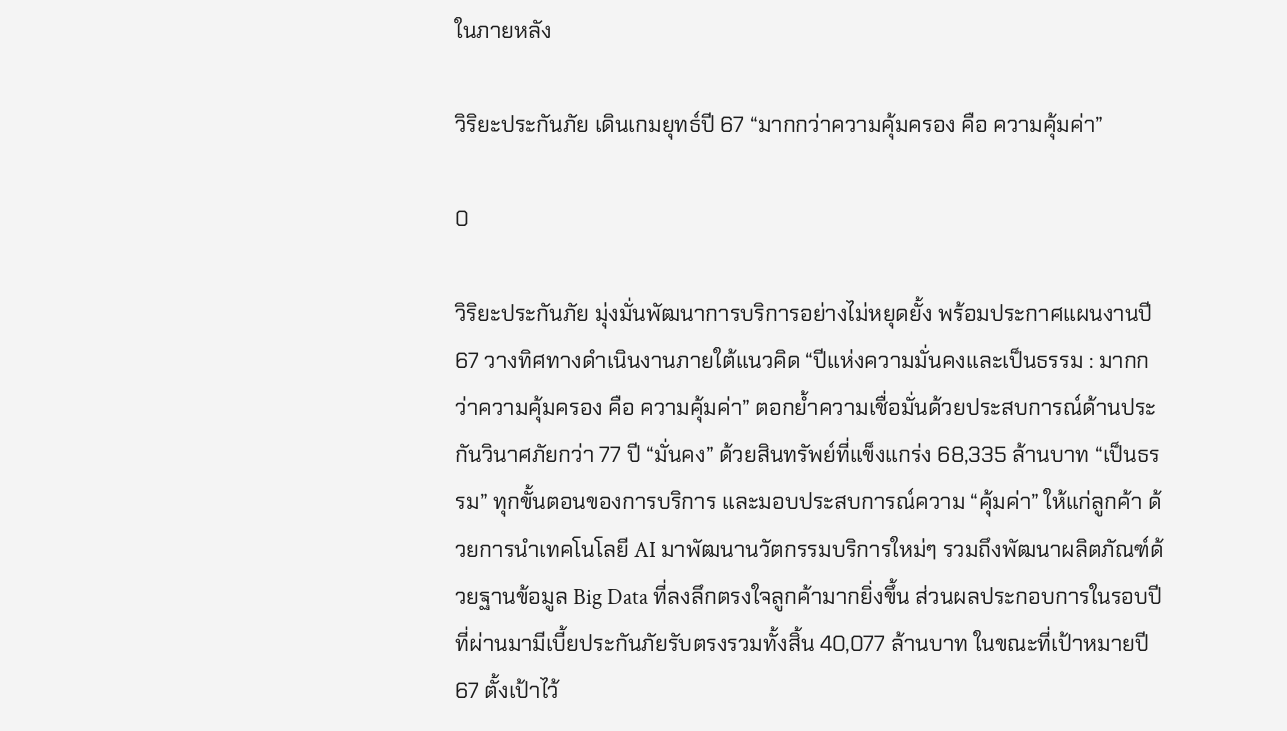ในภายหลัง

วิริยะประกันภัย เดินเกมยุทธ์ปี 67 “มากกว่าความคุ้มครอง คือ ความคุ้มค่า”

0

วิริยะประกันภัย มุ่งมั่นพัฒนาการบริการอย่างไม่หยุดยั้ง พร้อมประกาศแผนงานปี 67 วางทิศทางดำเนินงานภายใต้แนวคิด “ปีแห่งความมั่นคงและเป็นธรรม : มากกว่าความคุ้มครอง คือ ความคุ้มค่า” ตอกย้ำความเชื่อมั่นด้วยประสบการณ์ด้านประกันวินาศภัยกว่า 77 ปี “มั่นคง” ด้วยสินทรัพย์ที่แข็งแกร่ง 68,335 ล้านบาท “เป็นธรรม” ทุกขั้นตอนของการบริการ และมอบประสบการณ์ความ “คุ้มค่า” ให้แก่ลูกค้า ด้วยการนำเทคโนโลยี AI มาพัฒนานวัตกรรมบริการใหม่ๆ รวมถึงพัฒนาผลิตภัณฑ์ด้วยฐานข้อมูล Big Data ที่ลงลึกตรงใจลูกค้ามากยิ่งขึ้น ส่วนผลประกอบการในรอบปีที่ผ่านมามีเบี้ยประกันภัยรับตรงรวมทั้งสิ้น 40,077 ล้านบาท ในขณะที่เป้าหมายปี 67 ตั้งเป้าไว้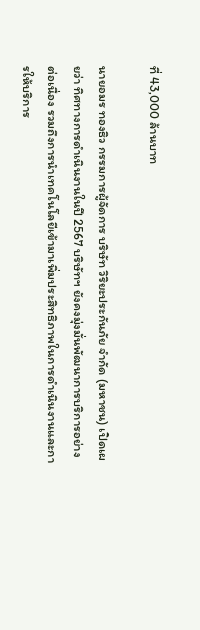ที่ 43,000 ล้านบาท

นายอมร ทองธิว กรรมการผู้จัดการ บริษัท วิริยะประกันภัย จำกัด (มหาชน) เปิดเผยว่า ทิศทางการดำเนินงานในปี 2567 บริษัทฯ ยังคงมุ่งมั่นพัฒนาการบริการอย่างต่อเนื่อง รวมถึงการนำเทคโนโลยีเข้ามาเพิ่มประสิทธิภาพในการดำเนินงานและการให้บริการ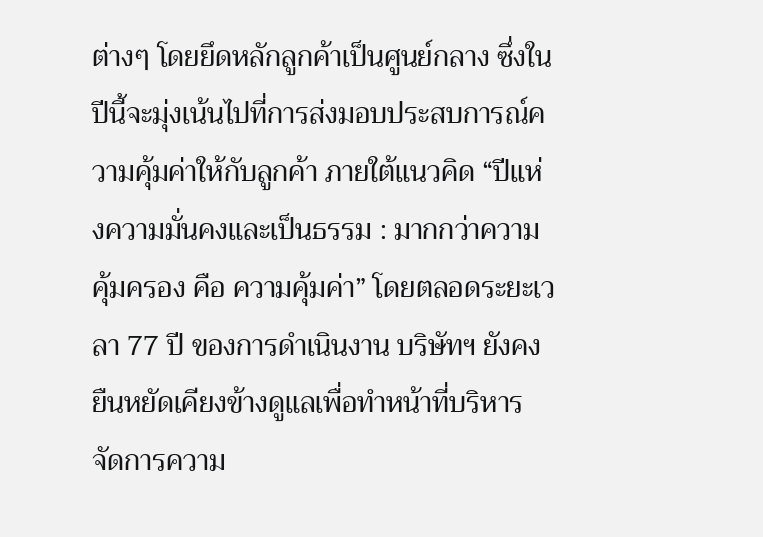ต่างๆ โดยยึดหลักลูกค้าเป็นศูนย์กลาง ซึ่งในปีนี้จะมุ่งเน้นไปที่การส่งมอบประสบการณ์ความคุ้มค่าให้กับลูกค้า ภายใต้แนวคิด “ปีแห่งความมั่นคงและเป็นธรรม : มากกว่าความคุ้มครอง คือ ความคุ้มค่า” โดยตลอดระยะเวลา 77 ปี ของการดำเนินงาน บริษัทฯ ยังคงยืนหยัดเคียงข้างดูแลเพื่อทำหน้าที่บริหารจัดการความ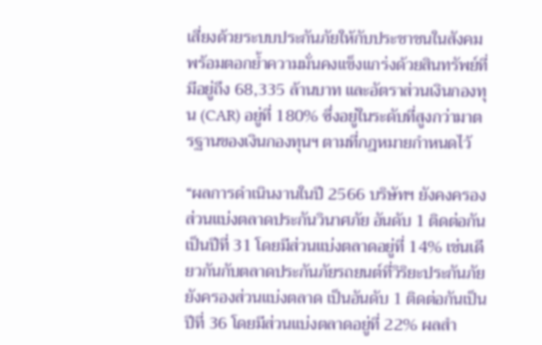เสี่ยงด้วยระบบประกันภัยให้กับประชาชนในสังคม พร้อมตอกย้ำความมั่นคงแข็งแกร่งด้วยสินทรัพย์ที่มีอยู่ถึง 68,335 ล้านบาท และอัตราส่วนเงินกองทุน (CAR) อยู่ที่ 180% ซึ่งอยู่ในระดับที่สูงกว่ามาตรฐานของเงินกองทุนฯ ตามที่กฎหมายกำหนดไว้

“ผลการดำเนินงานในปี 2566 บริษัทฯ ยังคงครองส่วนแบ่งตลาดประกันวินาศภัย อันดับ 1 ติดต่อกันเป็นปีที่ 31 โดยมีส่วนแบ่งตลาดอยู่ที่ 14% เช่นเดียวกันกับตลาดประกันภัยรถยนต์ที่วิริยะประกันภัย ยังครองส่วนแบ่งตลาด เป็นอันดับ 1 ติดต่อกันเป็นปีที่ 36 โดยมีส่วนแบ่งตลาดอยู่ที่ 22% ผลสำ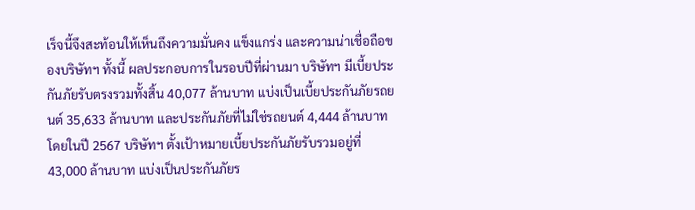เร็จนี้จึงสะท้อนให้เห็นถึงความมั่นคง แข็งแกร่ง และความน่าเชื่อถือของบริษัทฯ ทั้งนี้ ผลประกอบการในรอบปีที่ผ่านมา บริษัทฯ มีเบี้ยประกันภัยรับตรงรวมทั้งสิ้น 40,077 ล้านบาท แบ่งเป็นเบี้ยประกันภัยรถยนต์ 35,633 ล้านบาท และประกันภัยที่ไม่ใช่รถยนต์ 4,444 ล้านบาท โดยในปี 2567 บริษัทฯ ตั้งเป้าหมายเบี้ยประกันภัยรับรวมอยู่ที่ 43,000 ล้านบาท แบ่งเป็นประกันภัยร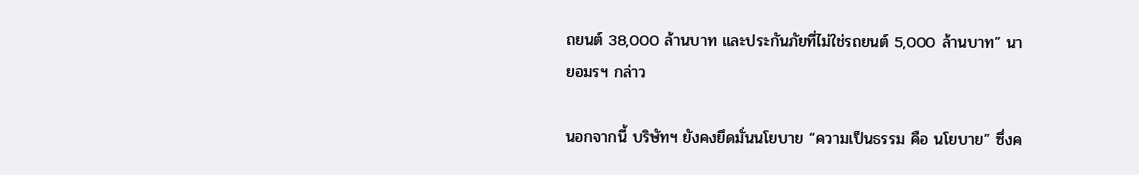ถยนต์ 38,000 ล้านบาท และประกันภัยที่ไม่ใช่รถยนต์ 5,000 ล้านบาท” นายอมรฯ กล่าว

นอกจากนี้ บริษัทฯ ยังคงยึดมั่นนโยบาย “ความเป็นธรรม คือ นโยบาย” ซึ่งค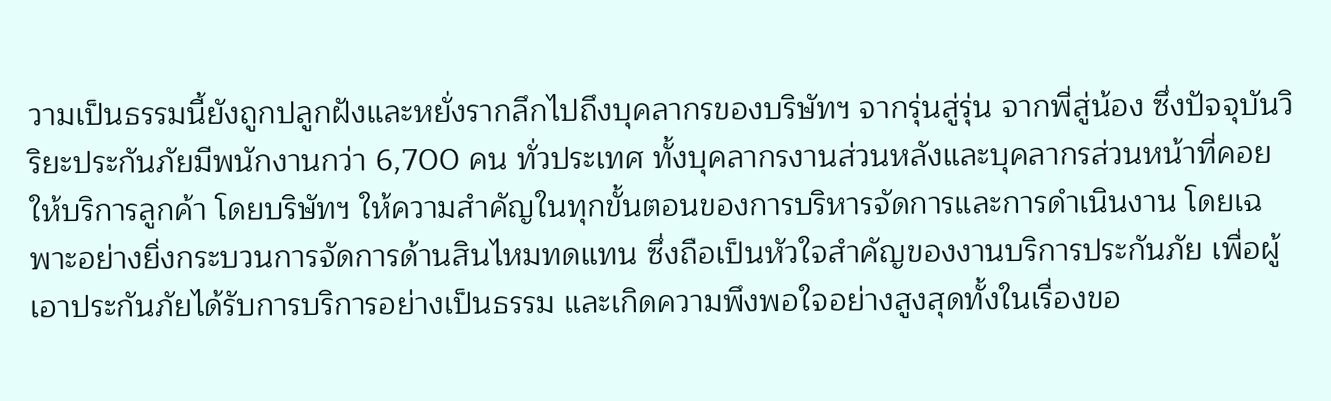วามเป็นธรรมนี้ยังถูกปลูกฝังและหยั่งรากลึกไปถึงบุคลากรของบริษัทฯ จากรุ่นสู่รุ่น จากพี่สู่น้อง ซึ่งปัจจุบันวิริยะประกันภัยมีพนักงานกว่า 6,700 คน ทั่วประเทศ ทั้งบุคลากรงานส่วนหลังและบุคลากรส่วนหน้าที่คอยให้บริการลูกค้า โดยบริษัทฯ ให้ความสำคัญในทุกขั้นตอนของการบริหารจัดการและการดำเนินงาน โดยเฉพาะอย่างยิ่งกระบวนการจัดการด้านสินไหมทดแทน ซึ่งถือเป็นหัวใจสำคัญของงานบริการประกันภัย เพื่อผู้เอาประกันภัยได้รับการบริการอย่างเป็นธรรม และเกิดความพึงพอใจอย่างสูงสุดทั้งในเรื่องขอ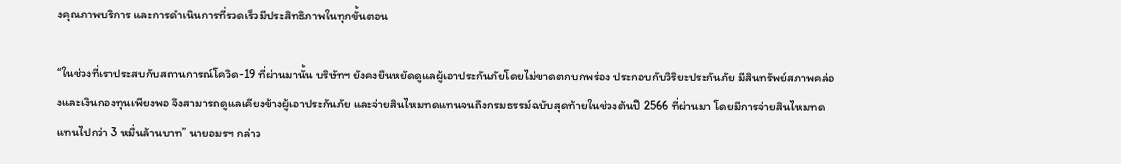งคุณภาพบริการ และการดำเนินการที่รวดเร็วมีประสิทธิภาพในทุกขั้นตอน

“ในช่วงที่เราประสบกับสถานการณ์โควิด-19 ที่ผ่านมานั้น บริษัทฯ ยังคงยืนหยัดดูแลผู้เอาประกันภัยโดยไม่ขาดตกบกพร่อง ประกอบกับวิริยะประกันภัย มีสินทรัพย์สภาพคล่องและเงินกองทุนเพียงพอ จึงสามารถดูแลเคียงข้างผู้เอาประกันภัย และจ่ายสินไหมทดแทนจนถึงกรมธรรม์ฉบับสุดท้ายในช่วงต้นปี 2566 ที่ผ่านมา โดยมีการจ่ายสินไหมทดแทนไปกว่า 3 หมื่นล้านบาท” นายอมรฯ กล่าว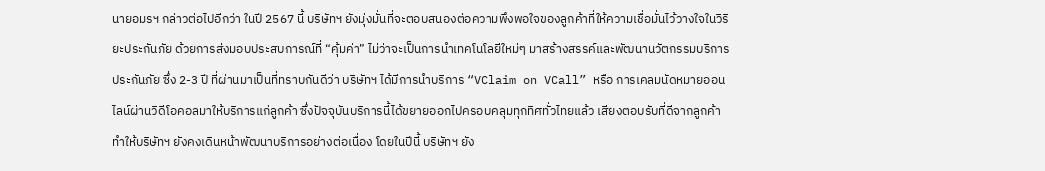นายอมรฯ กล่าวต่อไปอีกว่า ในปี 2567 นี้ บริษัทฯ ยังมุ่งมั่นที่จะตอบสนองต่อความพึงพอใจของลูกค้าที่ให้ความเชื่อมั่นไว้วางใจในวิริยะประกันภัย ด้วยการส่งมอบประสบการณ์ที่ “คุ้มค่า” ไม่ว่าจะเป็นการนำเทคโนโลยีใหม่ๆ มาสร้างสรรค์และพัฒนานวัตกรรมบริการประกันภัย ซึ่ง 2-3 ปี ที่ผ่านมาเป็นที่ทราบกันดีว่า บริษัทฯ ได้มีการนำบริการ “VClaim on VCall” หรือ การเคลมนัดหมายออนไลน์ผ่านวิดีโอคอลมาให้บริการแก่ลูกค้า ซึ่งปัจจุบันบริการนี้ได้ขยายออกไปครอบคลุมทุกทิศทั่วไทยแล้ว เสียงตอบรับที่ดีจากลูกค้าทำให้บริษัทฯ ยังคงเดินหน้าพัฒนาบริการอย่างต่อเนื่อง โดยในปีนี้ บริษัทฯ ยัง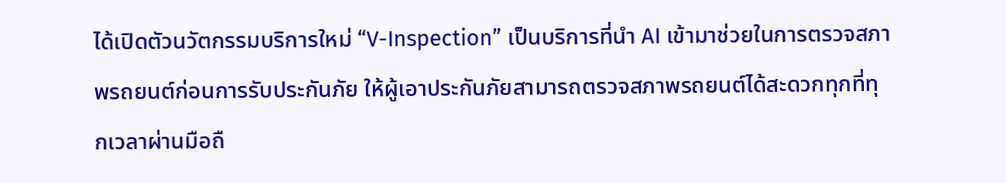ได้เปิดตัวนวัตกรรมบริการใหม่ “V-Inspection” เป็นบริการที่นำ AI เข้ามาช่วยในการตรวจสภาพรถยนต์ก่อนการรับประกันภัย ให้ผู้เอาประกันภัยสามารถตรวจสภาพรถยนต์ได้สะดวกทุกที่ทุกเวลาผ่านมือถื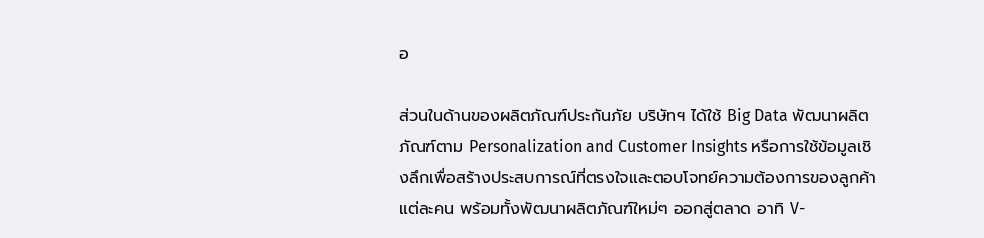อ

ส่วนในด้านของผลิตภัณฑ์ประกันภัย บริษัทฯ ได้ใช้ Big Data พัฒนาผลิตภัณฑ์ตาม Personalization and Customer Insights หรือการใช้ข้อมูลเชิงลึกเพื่อสร้างประสบการณ์ที่ตรงใจและตอบโจทย์ความต้องการของลูกค้าแต่ละคน พร้อมทั้งพัฒนาผลิตภัณฑ์ใหม่ๆ ออกสู่ตลาด อาทิ V-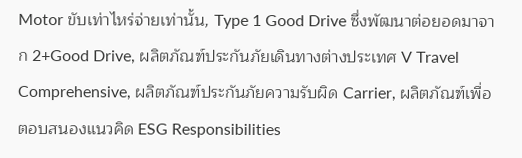Motor ขับเท่าไหร่จ่ายเท่านั้น, Type 1 Good Drive ซึ่งพัฒนาต่อยอดมาจาก 2+Good Drive, ผลิตภัณฑ์ประกันภัยเดินทางต่างประเทศ V Travel Comprehensive, ผลิตภัณฑ์ประกันภัยความรับผิด Carrier, ผลิตภัณฑ์เพื่อตอบสนองแนวคิด ESG Responsibilities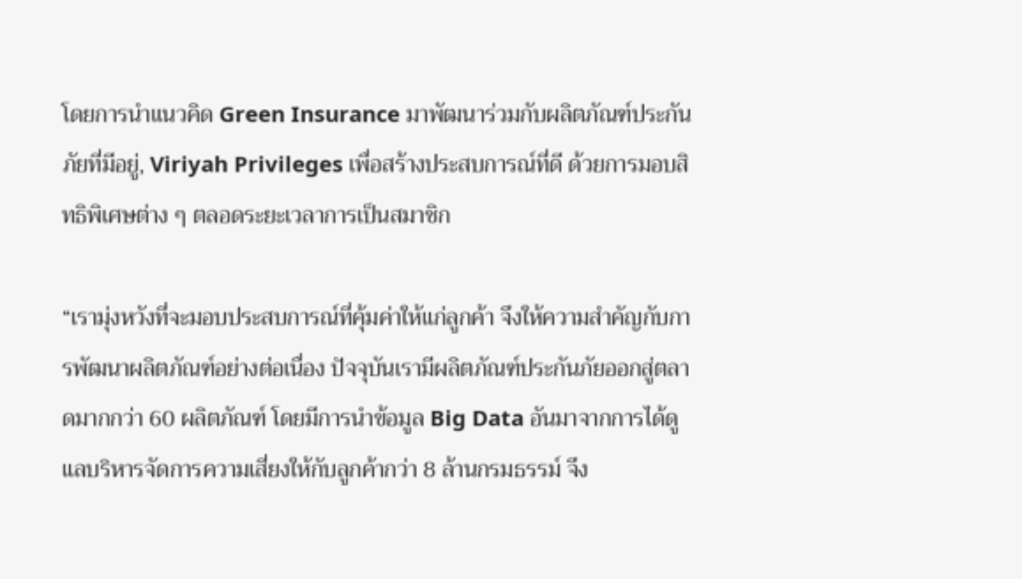โดยการนำแนวคิด Green Insurance มาพัฒนาร่วมกับผลิตภัณฑ์ประกันภัยที่มีอยู่, Viriyah Privileges เพื่อสร้างประสบการณ์ที่ดี ด้วยการมอบสิทธิพิเศษต่าง ๆ ตลอดระยะเวลาการเป็นสมาชิก

“เรามุ่งหวังที่จะมอบประสบการณ์ที่คุ้มค่าให้แก่ลูกค้า จึงให้ความสำคัญกับการพัฒนาผลิตภัณฑ์อย่างต่อเนื่อง ปัจจุบันเรามีผลิตภัณฑ์ประกันภัยออกสู่ตลาดมากกว่า 60 ผลิตภัณฑ์ โดยมีการนำข้อมูล Big Data อันมาจากการได้ดูแลบริหารจัดการความเสี่ยงให้กับลูกค้ากว่า 8 ล้านกรมธรรม์ จึง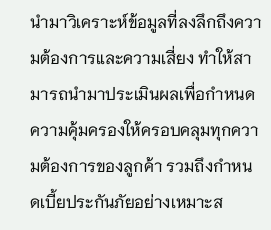นำมาวิเคราะห์ข้อมูลที่ลงลึกถึงความต้องการและความเสี่ยง ทำให้สามารถนำมาประเมินผลเพื่อกำหนดความคุ้มครองให้ครอบคลุมทุกความต้องการของลูกค้า รวมถึงกำหนดเบี้ยประกันภัยอย่างเหมาะส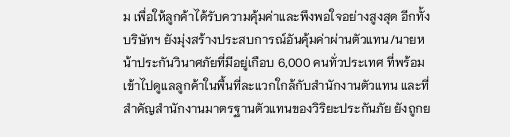ม เพื่อให้ลูกค้าได้รับความคุ้มค่าและพึงพอใจอย่างสูงสุด อีกทั้งบริษัทฯ ยังมุ่งสร้างประสบการณ์อันคุ้มค่าผ่านตัวแทน/นายหน้าประกันวินาศภัยที่มีอยู่เกือบ 6,000 คนทั่วประเทศ ที่พร้อมเข้าไปดูแลลูกค้าในพื้นที่ละแวกใกล้กับสำนักงานตัวแทน และที่สำคัญสำนักงานมาตรฐานตัวแทนของวิริยะประกันภัย ยังถูกย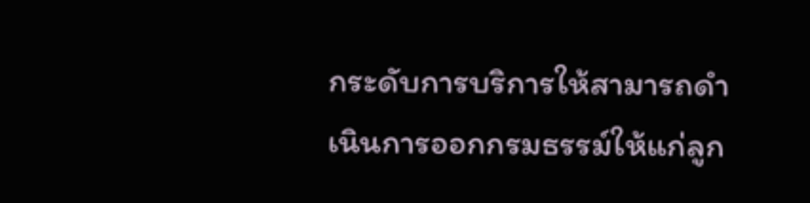กระดับการบริการให้สามารถดำเนินการออกกรมธรรม์ให้แก่ลูก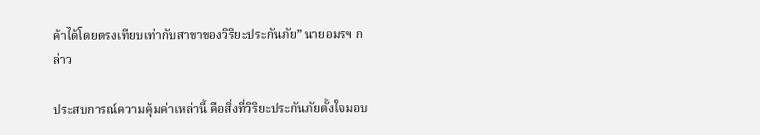ค้าได้โดยตรงเทียบเท่ากับสาขาของวิริยะประกันภัย” นายอมรฯ กล่าว

ประสบการณ์ความคุ้มค่าเหล่านี้ คือสิ่งที่วิริยะประกันภัยตั้งใจมอบ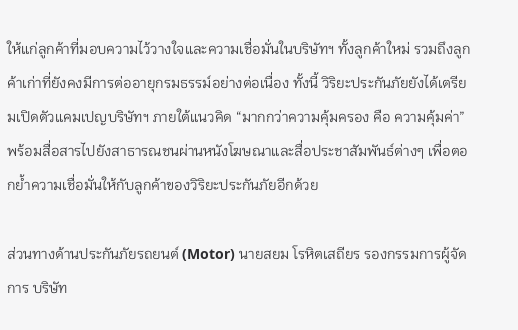ให้แก่ลูกค้าที่มอบความไว้วางใจและความเชื่อมั่นในบริษัทฯ ทั้งลูกค้าใหม่ รวมถึงลูกค้าเก่าที่ยังคงมีการต่ออายุกรมธรรม์อย่างต่อเนื่อง ทั้งนี้ วิริยะประกันภัยยังได้เตรียมเปิดตัวแคมเปญบริษัทฯ ภายใต้แนวคิด “มากกว่าความคุ้มครอง คือ ความคุ้มค่า” พร้อมสื่อสารไปยังสาธารณชนผ่านหนังโฆษณาและสื่อประชาสัมพันธ์ต่างๆ เพื่อตอกย้ำความเชื่อมั่นให้กับลูกค้าของวิริยะประกันภัยอีกด้วย

ส่วนทางด้านประกันภัยรถยนต์ (Motor) นายสยม โรหิตเสถียร รองกรรมการผู้จัดการ บริษัท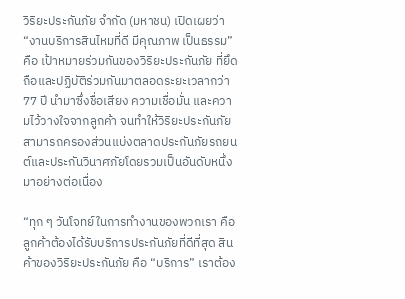วิริยะประกันภัย จำกัด (มหาชน) เปิดเผยว่า “งานบริการสินไหมที่ดี มีคุณภาพ เป็นธรรม” คือ เป้าหมายร่วมกันของวิริยะประกันภัย ที่ยึดถือและปฏิบัติร่วมกันมาตลอดระยะเวลากว่า 77 ปี นำมาซึ่งชื่อเสียง ความเชื่อมั่น และความไว้วางใจจากลูกค้า จนทำให้วิริยะประกันภัยสามารถครองส่วนแบ่งตลาดประกันภัยรถยนต์และประกันวินาศภัยโดยรวมเป็นอันดับหนึ่งมาอย่างต่อเนื่อง

“ทุก ๆ วันโจทย์ในการทำงานของพวกเรา คือ ลูกค้าต้องได้รับบริการประกันภัยที่ดีที่สุด สินค้าของวิริยะประกันภัย คือ “บริการ” เราต้อง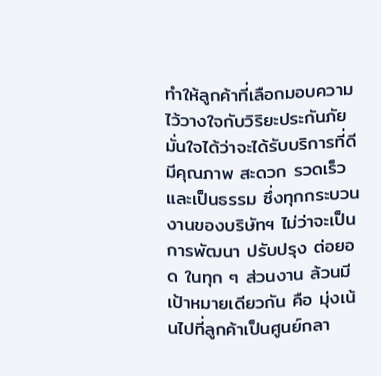ทำให้ลูกค้าที่เลือกมอบความไว้วางใจกับวิริยะประกันภัยมั่นใจได้ว่าจะได้รับบริการที่ดี มีคุณภาพ สะดวก รวดเร็ว และเป็นธรรม ซึ่งทุกกระบวนงานของบริษัทฯ ไม่ว่าจะเป็นการพัฒนา ปรับปรุง ต่อยอด ในทุก ๆ ส่วนงาน ล้วนมีเป้าหมายเดียวกัน คือ มุ่งเน้นไปที่ลูกค้าเป็นศูนย์กลา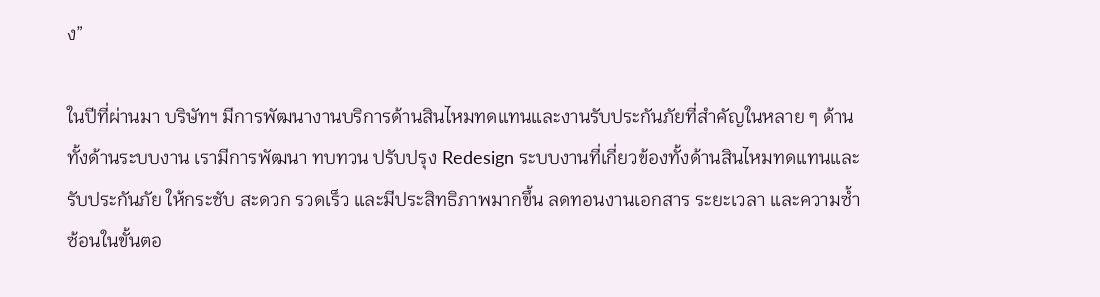ง”

ในปีที่ผ่านมา บริษัทฯ มีการพัฒนางานบริการด้านสินไหมทดแทนและงานรับประกันภัยที่สำคัญในหลาย ๆ ด้าน ทั้งด้านระบบงาน เรามีการพัฒนา ทบทวน ปรับปรุง Redesign ระบบงานที่เกี่ยวข้องทั้งด้านสินไหมทดแทนและรับประกันภัย ให้กระชับ สะดวก รวดเร็ว และมีประสิทธิภาพมากขึ้น ลดทอนงานเอกสาร ระยะเวลา และความซ้ำซ้อนในขั้นตอ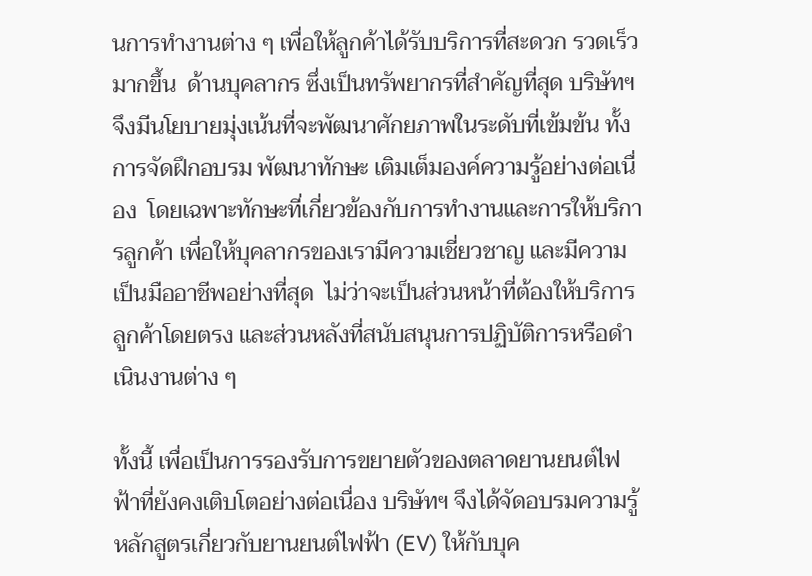นการทำงานต่าง ๆ เพื่อให้ลูกค้าได้รับบริการที่สะดวก รวดเร็วมากขึ้น  ด้านบุคลากร ซึ่งเป็นทรัพยากรที่สำคัญที่สุด บริษัทฯ จึงมีนโยบายมุ่งเน้นที่จะพัฒนาศักยภาพในระดับที่เข้มข้น ทั้งการจัดฝึกอบรม พัฒนาทักษะ เติมเต็มองค์ความรู้อย่างต่อเนื่อง  โดยเฉพาะทักษะที่เกี่ยวข้องกับการทำงานและการให้บริการลูกค้า เพื่อให้บุคลากรของเรามีความเชี่ยวชาญ และมีความเป็นมืออาชีพอย่างที่สุด  ไม่ว่าจะเป็นส่วนหน้าที่ต้องให้บริการลูกค้าโดยตรง และส่วนหลังที่สนับสนุนการปฏิบัติการหรือดำเนินงานต่าง ๆ

ทั้งนี้ เพื่อเป็นการรองรับการขยายตัวของตลาดยานยนต์ไฟฟ้าที่ยังคงเติบโตอย่างต่อเนื่อง บริษัทฯ จึงได้จัดอบรมความรู้หลักสูตรเกี่ยวกับยานยนต์ไฟฟ้า (EV) ให้กับบุค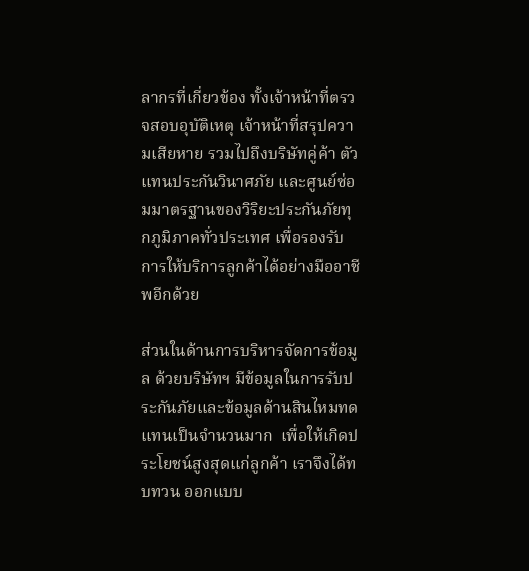ลากรที่เกี่ยวข้อง ทั้งเจ้าหน้าที่ตรวจสอบอุบัติเหตุ เจ้าหน้าที่สรุปความเสียหาย รวมไปถึงบริษัทคู่ค้า ตัวแทนประกันวินาศภัย และศูนย์ซ่อมมาตรฐานของวิริยะประกันภัยทุกภูมิภาคทั่วประเทศ เพื่อรองรับการให้บริการลูกค้าได้อย่างมืออาชีพอีกด้วย

ส่วนในด้านการบริหารจัดการข้อมูล ด้วยบริษัทฯ มีข้อมูลในการรับประกันภัยและข้อมูลด้านสินไหมทดแทนเป็นจำนวนมาก  เพื่อให้เกิดประโยชน์สูงสุดแก่ลูกค้า เราจึงได้ทบทวน ออกแบบ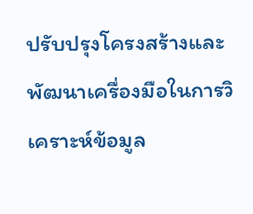ปรับปรุงโครงสร้างและพัฒนาเครื่องมือในการวิเคราะห์ข้อมูล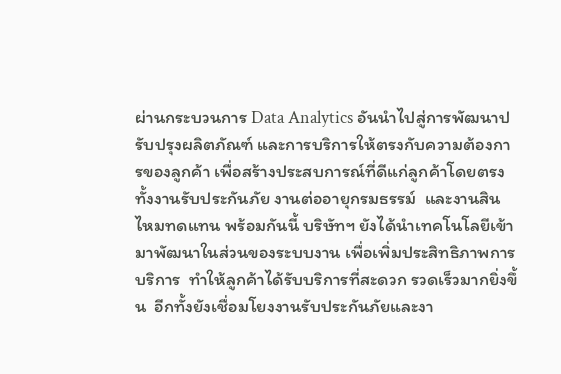ผ่านกระบวนการ Data Analytics อันนำไปสู่การพัฒนาปรับปรุงผลิตภัณฑ์ และการบริการให้ตรงกับความต้องการของลูกค้า เพื่อสร้างประสบการณ์ที่ดีแก่ลูกค้าโดยตรง ทั้งงานรับประกันภัย งานต่ออายุกรมธรรม์  และงานสินไหมทดแทน พร้อมกันนี้ บริษัทฯ ยังได้นำเทคโนโลยีเข้ามาพัฒนาในส่วนของระบบงาน เพื่อเพิ่มประสิทธิภาพการบริการ  ทำให้ลูกค้าได้รับบริการที่สะดวก รวดเร็วมากยิ่งขึ้น  อีกทั้งยังเชื่อมโยงงานรับประกันภัยและงา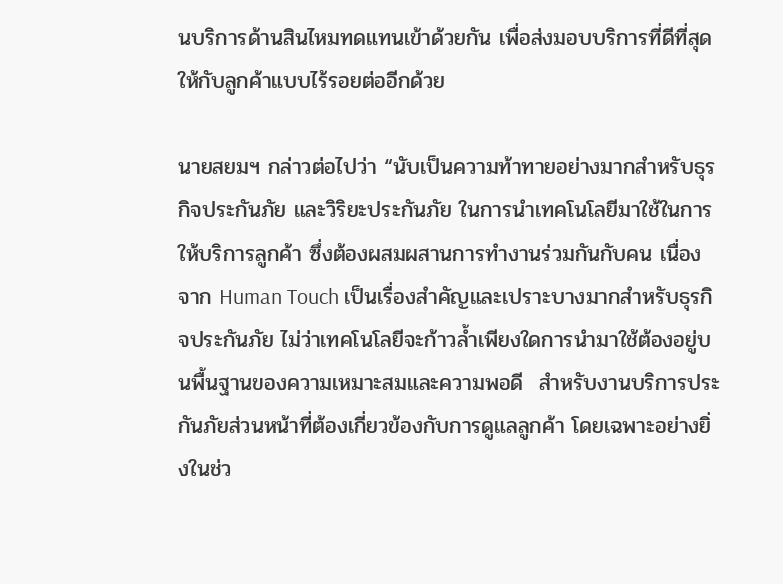นบริการด้านสินไหมทดแทนเข้าด้วยกัน เพื่อส่งมอบบริการที่ดีที่สุดให้กับลูกค้าแบบไร้รอยต่ออีกด้วย

นายสยมฯ กล่าวต่อไปว่า “นับเป็นความท้าทายอย่างมากสำหรับธุรกิจประกันภัย และวิริยะประกันภัย ในการนำเทคโนโลยีมาใช้ในการให้บริการลูกค้า ซึ่งต้องผสมผสานการทำงานร่วมกันกับคน เนื่องจาก Human Touch เป็นเรื่องสำคัญและเปราะบางมากสำหรับธุรกิจประกันภัย ไม่ว่าเทคโนโลยีจะก้าวล้ำเพียงใดการนำมาใช้ต้องอยู่บนพื้นฐานของความเหมาะสมและความพอดี  สำหรับงานบริการประกันภัยส่วนหน้าที่ต้องเกี่ยวข้องกับการดูแลลูกค้า โดยเฉพาะอย่างยิ่งในช่ว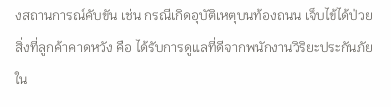งสถานการณ์คับขัน เช่น กรณีเกิดอุบัติเหตุบนท้องถนน เจ็บไข้ได้ป่วย สิ่งที่ลูกค้าคาดหวัง คือ ได้รับการดูแลที่ดีจากพนักงานวิริยะประกันภัย  ใน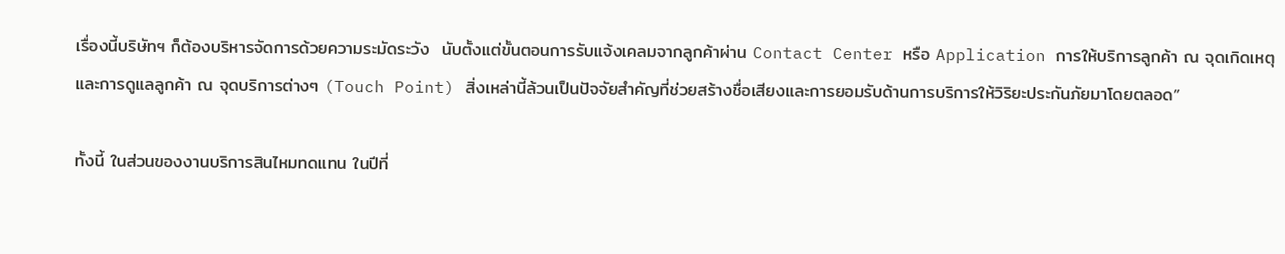เรื่องนี้บริษัทฯ ก็ต้องบริหารจัดการด้วยความระมัดระวัง  นับตั้งแต่ขั้นตอนการรับแจ้งเคลมจากลูกค้าผ่าน Contact Center หรือ Application การให้บริการลูกค้า ณ จุดเกิดเหตุ และการดูแลลูกค้า ณ จุดบริการต่างๆ (Touch Point) สิ่งเหล่านี้ล้วนเป็นปัจจัยสำคัญที่ช่วยสร้างชื่อเสียงและการยอมรับด้านการบริการให้วิริยะประกันภัยมาโดยตลอด”

ทั้งนี้ ในส่วนของงานบริการสินไหมทดแทน ในปีที่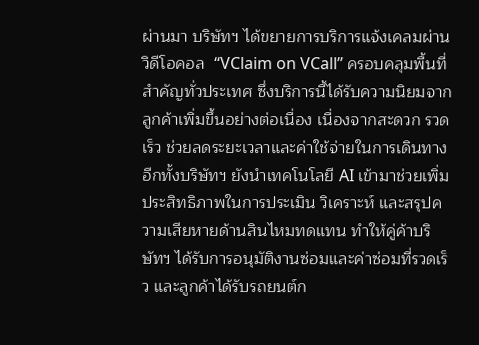ผ่านมา บริษัทฯ ได้ขยายการบริการแจ้งเคลมผ่านวิดีโอคอล  “VClaim on VCall” ครอบคลุมพื้นที่สำคัญทั่วประเทศ ซึ่งบริการนี้ได้รับความนิยมจากลูกค้าเพิ่มขึ้นอย่างต่อเนื่อง เนื่องจากสะดวก รวดเร็ว ช่วยลดระยะเวลาและค่าใช้จ่ายในการเดินทาง อีกทั้งบริษัทฯ ยังนำเทคโนโลยี AI เข้ามาช่วยเพิ่มประสิทธิภาพในการประเมิน วิเคราะห์ และสรุปความเสียหายด้านสินไหมทดแทน ทำให้คู่ค้าบริษัทฯ ได้รับการอนุมัติงานซ่อมและค่าซ่อมที่รวดเร็ว และลูกค้าได้รับรถยนต์ก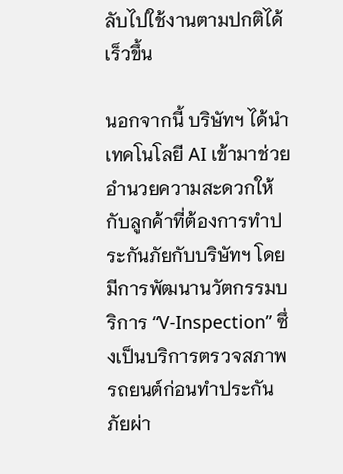ลับไปใช้งานตามปกติได้เร็วขึ้น

นอกจากนี้ บริษัทฯ ได้นำเทคโนโลยี AI เข้ามาช่วยอำนวยความสะดวกให้กับลูกค้าที่ต้องการทำประกันภัยกับบริษัทฯ โดยมีการพัฒนานวัตกรรมบริการ “V-Inspection” ซึ่งเป็นบริการตรวจสภาพรถยนต์ก่อนทำประกันภัยผ่า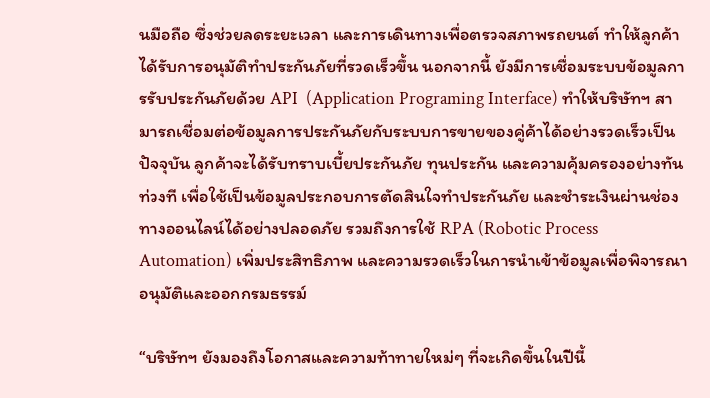นมือถือ ซึ่งช่วยลดระยะเวลา และการเดินทางเพื่อตรวจสภาพรถยนต์ ทำให้ลูกค้าได้รับการอนุมัติทำประกันภัยที่รวดเร็วขึ้น นอกจากนี้ ยังมีการเชื่อมระบบข้อมูลการรับประกันภัยด้วย API  (Application Programing Interface) ทำให้บริษัทฯ สามารถเชื่อมต่อข้อมูลการประกันภัยกับระบบการขายของคู่ค้าได้อย่างรวดเร็วเป็นปัจจุบัน ลูกค้าจะได้รับทราบเบี้ยประกันภัย ทุนประกัน และความคุ้มครองอย่างทันท่วงที เพื่อใช้เป็นข้อมูลประกอบการตัดสินใจทำประกันภัย และชำระเงินผ่านช่องทางออนไลน์ได้อย่างปลอดภัย รวมถึงการใช้ RPA (Robotic Process Automation) เพิ่มประสิทธิภาพ และความรวดเร็วในการนำเข้าข้อมูลเพื่อพิจารณาอนุมัติและออกกรมธรรม์

“บริษัทฯ ยังมองถึงโอกาสและความท้าทายใหม่ๆ ที่จะเกิดขึ้นในปีนี้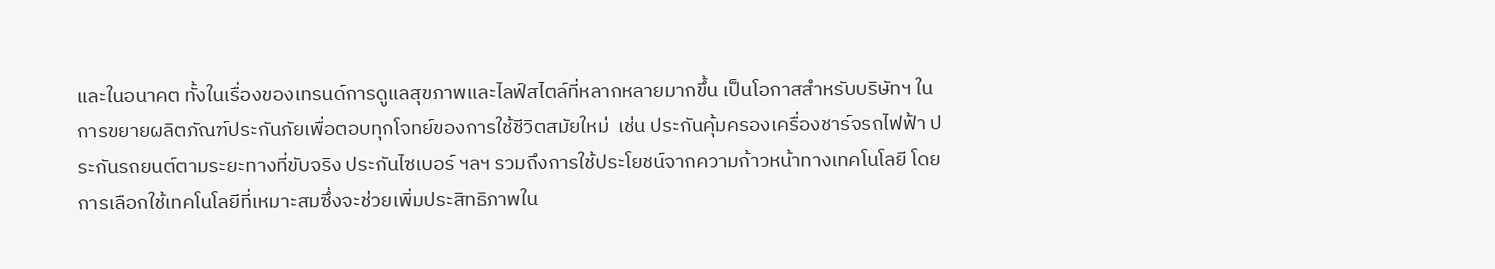และในอนาคต ทั้งในเรื่องของเทรนด์การดูแลสุขภาพและไลฟ์สไตล์ที่หลากหลายมากขึ้น เป็นโอกาสสำหรับบริษัทฯ ในการขยายผลิตภัณฑ์ประกันภัยเพื่อตอบทุกโจทย์ของการใช้ชีวิตสมัยใหม่  เช่น ประกันคุ้มครองเครื่องชาร์จรถไฟฟ้า ประกันรถยนต์ตามระยะทางที่ขับจริง ประกันไซเบอร์ ฯลฯ รวมถึงการใช้ประโยชน์จากความก้าวหน้าทางเทคโนโลยี โดยการเลือกใช้เทคโนโลยีที่เหมาะสมซึ่งจะช่วยเพิ่มประสิทธิภาพใน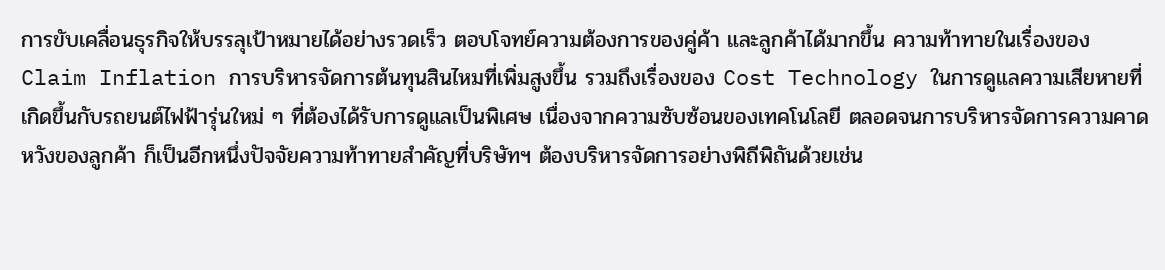การขับเคลื่อนธุรกิจให้บรรลุเป้าหมายได้อย่างรวดเร็ว ตอบโจทย์ความต้องการของคู่ค้า และลูกค้าได้มากขึ้น ความท้าทายในเรื่องของ Claim Inflation การบริหารจัดการต้นทุนสินไหมที่เพิ่มสูงขึ้น รวมถึงเรื่องของ Cost Technology ในการดูแลความเสียหายที่เกิดขึ้นกับรถยนต์ไฟฟ้ารุ่นใหม่ ๆ ที่ต้องได้รับการดูแลเป็นพิเศษ เนื่องจากความซับซ้อนของเทคโนโลยี ตลอดจนการบริหารจัดการความคาดหวังของลูกค้า ก็เป็นอีกหนึ่งปัจจัยความท้าทายสำคัญที่บริษัทฯ ต้องบริหารจัดการอย่างพิถีพิถันด้วยเช่น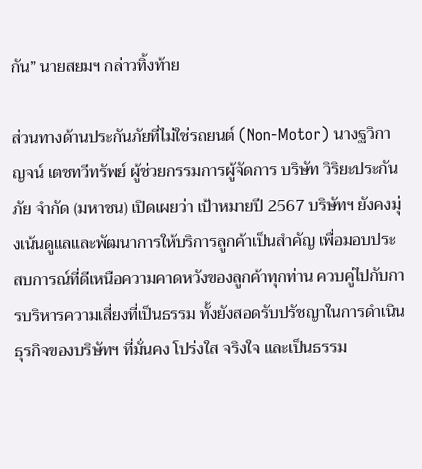กัน” นายสยมฯ กล่าวทิ้งท้าย

ส่วนทางด้านประกันภัยที่ไม่ใช่รถยนต์ (Non-Motor) นางฐวิกาญจน์ เตชทวีทรัพย์ ผู้ช่วยกรรมการผู้จัดการ บริษัท วิริยะประกันภัย จำกัด (มหาชน) เปิดเผยว่า เป้าหมายปี 2567 บริษัทฯ ยังคงมุ่งเน้นดูแลและพัฒนาการให้บริการลูกค้าเป็นสำคัญ เพื่อมอบประสบการณ์ที่ดีเหนือความคาดหวังของลูกค้าทุกท่าน ควบคู่ไปกับการบริหารความเสี่ยงที่เป็นธรรม ทั้งยังสอดรับปรัชญาในการดำเนินธุรกิจของบริษัทฯ ที่มั่นคง โปร่งใส จริงใจ และเป็นธรรม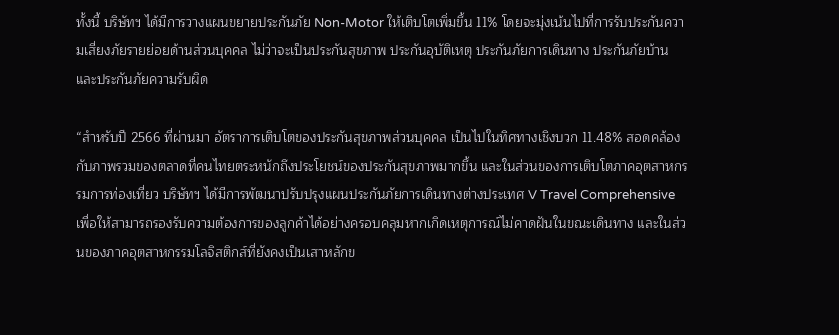ทั้งนี้ บริษัทฯ ได้มีการวางแผนขยายประกันภัย Non-Motor ให้เติบโตเพิ่มขึ้น 11% โดยจะมุ่งเน้นไปที่การรับประกันความเสี่ยงภัยรายย่อยด้านส่วนบุคคล ไม่ว่าจะเป็นประกันสุขภาพ ประกันอุบัติเหตุ ประกันภัยการเดินทาง ประกันภัยบ้าน และประกันภัยความรับผิด

“สำหรับปี 2566 ที่ผ่านมา อัตราการเติบโตของประกันสุขภาพส่วนบุคคล เป็นไปในทิศทางเชิงบวก 11.48% สอดคล้องกับภาพรวมของตลาดที่คนไทยตระหนักถึงประโยชน์ของประกันสุขภาพมากขึ้น และในส่วนของการเติบโตภาคอุตสาหกรรมการท่องเที่ยว บริษัทฯ ได้มีการพัฒนาปรับปรุงแผนประกันภัยการเดินทางต่างประเทศ V Travel Comprehensive เพื่อให้สามารถรองรับความต้องการของลูกค้าได้อย่างครอบคลุมหากเกิดเหตุการณ์ไม่คาดฝันในขณะเดินทาง และในส่วนของภาคอุตสาหกรรมโลจิสติกส์ที่ยังคงเป็นเสาหลักข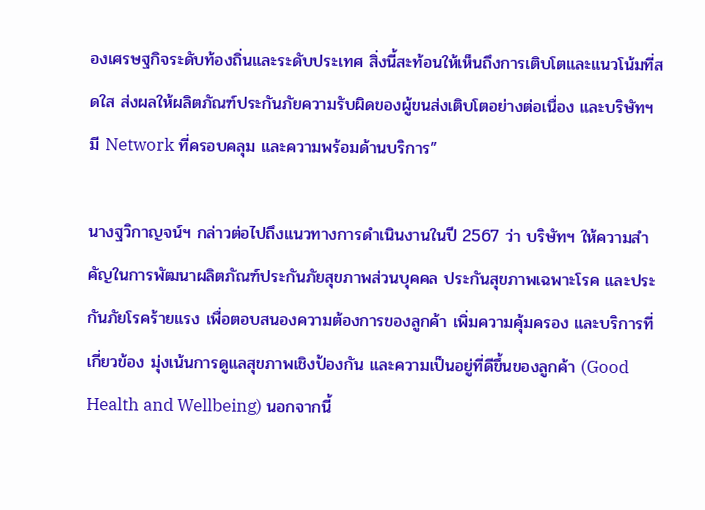องเศรษฐกิจระดับท้องถิ่นและระดับประเทศ สิ่งนี้สะท้อนให้เห็นถึงการเติบโตและแนวโน้มที่สดใส ส่งผลให้ผลิตภัณฑ์ประกันภัยความรับผิดของผู้ขนส่งเติบโตอย่างต่อเนื่อง และบริษัทฯ มี Network ที่ครอบคลุม และความพร้อมด้านบริการ”

นางฐวิกาญจน์ฯ กล่าวต่อไปถึงแนวทางการดำเนินงานในปี 2567 ว่า บริษัทฯ ให้ความสำคัญในการพัฒนาผลิตภัณฑ์ประกันภัยสุขภาพส่วนบุคคล ประกันสุขภาพเฉพาะโรค และประกันภัยโรคร้ายแรง เพื่อตอบสนองความต้องการของลูกค้า เพิ่มความคุ้มครอง และบริการที่เกี่ยวข้อง มุ่งเน้นการดูแลสุขภาพเชิงป้องกัน และความเป็นอยู่ที่ดีขึ้นของลูกค้า (Good Health and Wellbeing) นอกจากนี้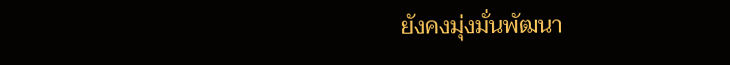ยังคงมุ่งมั่นพัฒนา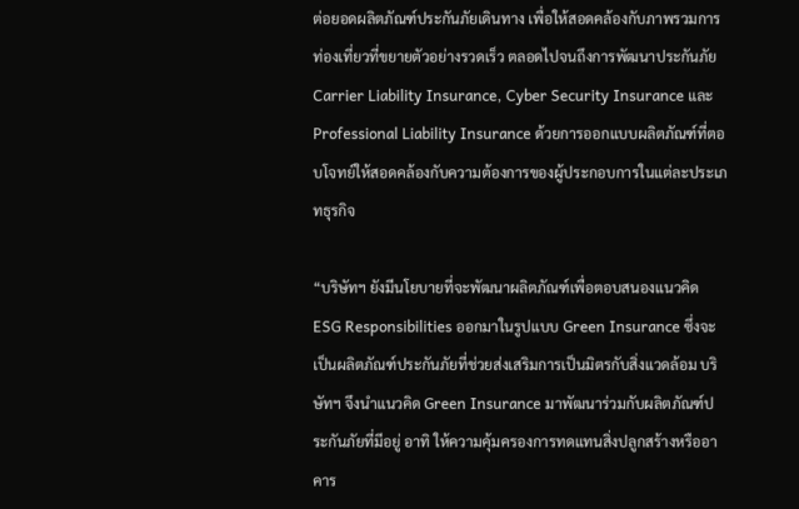ต่อยอดผลิตภัณฑ์ประกันภัยเดินทาง เพื่อให้สอดคล้องกับภาพรวมการท่องเที่ยวที่ขยายตัวอย่างรวดเร็ว ตลอดไปจนถึงการพัฒนาประกันภัย Carrier Liability Insurance, Cyber Security Insurance และ Professional Liability Insurance ด้วยการออกแบบผลิตภัณฑ์ที่ตอบโจทย์ให้สอดคล้องกับความต้องการของผู้ประกอบการในแต่ละประเภทธุรกิจ

“บริษัทฯ ยังมีนโยบายที่จะพัฒนาผลิตภัณฑ์เพื่อตอบสนองแนวคิด ESG Responsibilities ออกมาในรูปแบบ Green Insurance ซึ่งจะเป็นผลิตภัณฑ์ประกันภัยที่ช่วยส่งเสริมการเป็นมิตรกับสิ่งแวดล้อม บริษัทฯ จึงนำแนวคิด Green Insurance มาพัฒนาร่วมกับผลิตภัณฑ์ประกันภัยที่มีอยู่ อาทิ ให้ความคุ้มครองการทดแทนสิ่งปลูกสร้างหรืออาคาร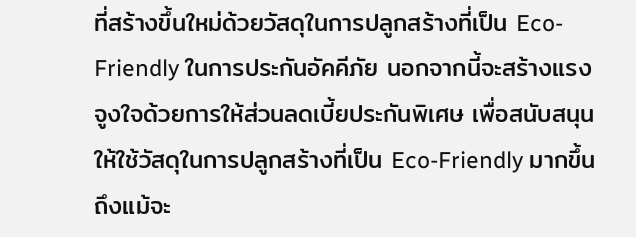ที่สร้างขึ้นใหม่ด้วยวัสดุในการปลูกสร้างที่เป็น Eco-Friendly ในการประกันอัคคีภัย นอกจากนี้จะสร้างแรงจูงใจด้วยการให้ส่วนลดเบี้ยประกันพิเศษ เพื่อสนับสนุนให้ใช้วัสดุในการปลูกสร้างที่เป็น Eco-Friendly มากขึ้น ถึงแม้จะ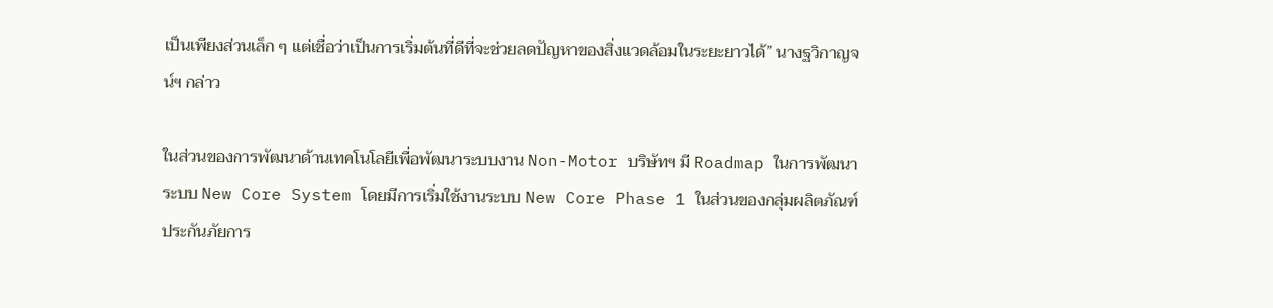เป็นเพียงส่วนเล็ก ๆ แต่เชื่อว่าเป็นการเริ่มต้นที่ดีที่จะช่วยลดปัญหาของสิ่งแวดล้อมในระยะยาวได้” นางฐวิกาญจน์ฯ กล่าว

ในส่วนของการพัฒนาด้านเทคโนโลยีเพื่อพัฒนาระบบงาน Non-Motor บริษัทฯ มี Roadmap ในการพัฒนาระบบ New Core System โดยมีการเริ่มใช้งานระบบ New Core Phase 1 ในส่วนของกลุ่มผลิตภัณฑ์ประกันภัยการ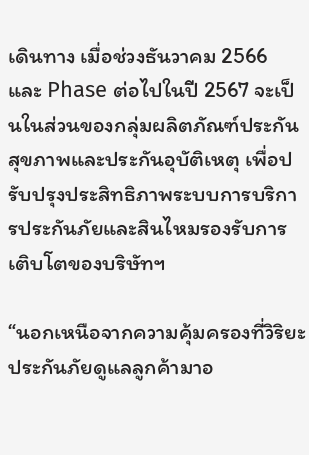เดินทาง เมื่อช่วงธันวาคม 2566 และ Phase ต่อไปในปี 2567 จะเป็นในส่วนของกลุ่มผลิตภัณฑ์ประกันสุขภาพและประกันอุบัติเหตุ เพื่อปรับปรุงประสิทธิภาพระบบการบริการประกันภัยและสินไหมรองรับการเติบโตของบริษัทฯ

“นอกเหนือจากความคุ้มครองที่วิริยะประกันภัยดูแลลูกค้ามาอ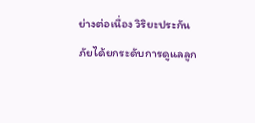ย่างต่อเนื่อง วิริยะประกันภัยได้ยกระดับการดูแลลูก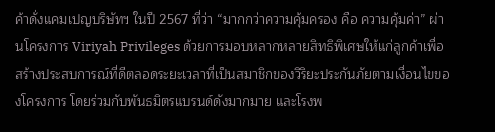ค้าดั่งแคมเปญบริษัทฯ ในปี 2567 ที่ว่า “มากกว่าความคุ้มครอง คือ ความคุ้มค่า” ผ่านโครงการ Viriyah Privileges ด้วยการมอบหลากหลายสิทธิพิเศษให้แก่ลูกค้าเพื่อสร้างประสบการณ์ที่ดีตลอดระยะเวลาที่เป็นสมาชิกของวิริยะประกันภัยตามเงื่อนไขของโครงการ โดยร่วมกับพันธมิตรแบรนด์ดังมากมาย และโรงพ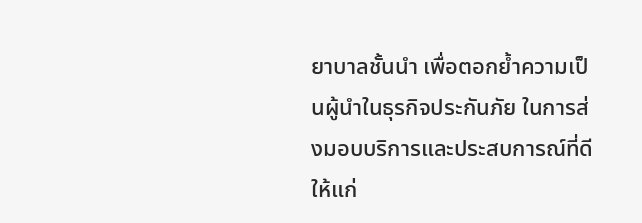ยาบาลชั้นนำ เพื่อตอกย้ำความเป็นผู้นำในธุรกิจประกันภัย ในการส่งมอบบริการและประสบการณ์ที่ดีให้แก่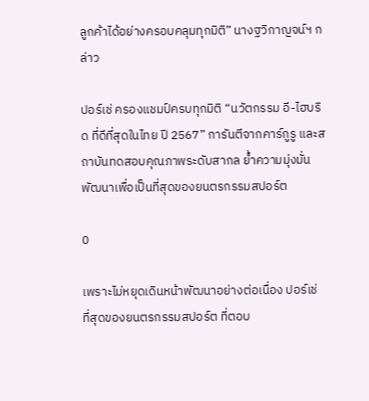ลูกค้าได้อย่างครอบคลุมทุกมิติ” นางฐวิกาญจน์ฯ กล่าว

ปอร์เช่ ครองแชมป์ครบทุกมิติ “นวัตกรรม อี-ไฮบริด ที่ดีที่สุดในไทย ปี 2567” การันตีจากคาร์กูรู และสถาบันทดสอบคุณภาพระดับสากล ย้ำความมุ่งมั่นพัฒนาเพื่อเป็นที่สุดของยนตรกรรมสปอร์ต

0

เพราะไม่หยุดเดินหน้าพัฒนาอย่างต่อเนื่อง ปอร์เช่ ที่สุดของยนตรกรรมสปอร์ต ที่ตอบ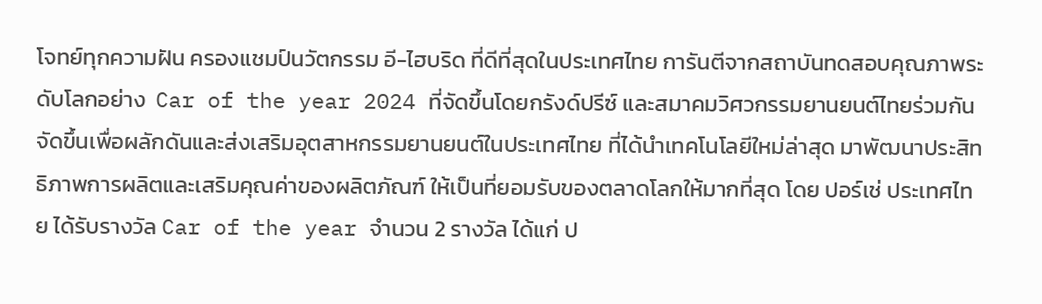โจทย์ทุกความฝัน ครองแชมป์นวัตกรรม อี-ไฮบริด ที่ดีที่สุดในประเทศไทย การันตีจากสถาบันทดสอบคุณภาพระดับโลกอย่าง  Car of the year 2024 ที่จัดขึ้นโดยกรังด์ปรีซ์ และสมาคมวิศวกรรมยานยนต์ไทยร่วมกันจัดขึ้นเพื่อผลักดันและส่งเสริมอุตสาหกรรมยานยนต์ในประเทศไทย ที่ได้นำเทคโนโลยีใหม่ล่าสุด มาพัฒนาประสิทธิภาพการผลิตและเสริมคุณค่าของผลิตภัณฑ์ ให้เป็นที่ยอมรับของตลาดโลกให้มากที่สุด โดย ปอร์เช่ ประเทศไทย ได้รับรางวัล Car of the year จำนวน 2 รางวัล ได้แก่ ป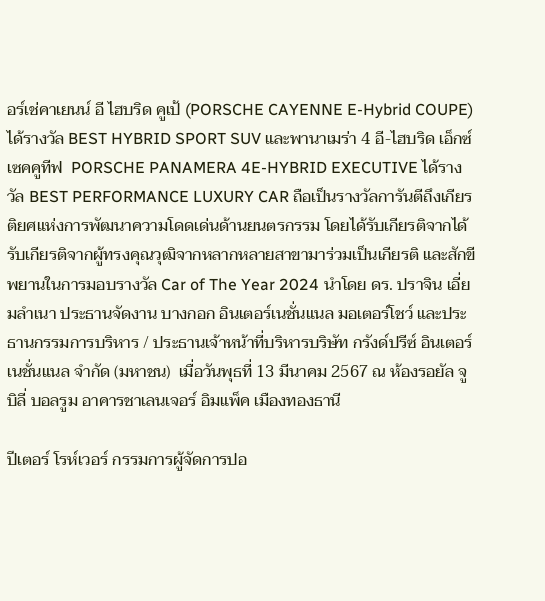อร์เช่คาเยนน์ อี ไฮบริด คูเป้ (PORSCHE CAYENNE E-Hybrid COUPE) ได้รางวัล BEST HYBRID SPORT SUV และพานาเมร่า 4 อี-ไฮบริด เอ็กซ์เซคคูทีฟ  PORSCHE PANAMERA 4E-HYBRID EXECUTIVE ได้รางวัล BEST PERFORMANCE LUXURY CAR ถือเป็นรางวัลการันตีถึงเกียรติยศแห่งการพัฒนาความโดดเด่นด้านยนตรกรรม โดยได้รับเกียรติจากได้รับเกียรติจากผู้ทรงคุณวุฒิจากหลากหลายสาขามาร่วมเป็นเกียรติ และสักขีพยานในการมอบรางวัล Car of The Year 2024 นำโดย ดร. ปราจิน เอี่ยมลำเนา ประธานจัดงาน บางกอก อินเตอร์เนชั่นแนล มอเตอร์โชว์ และประธานกรรมการบริหาร / ประธานเจ้าหน้าที่บริหารบริษัท กรังด์ปรีซ์ อินเตอร์เนชั่นแนล จำกัด (มหาชน)  เมื่อวันพุธที่ 13 มีนาคม 2567 ณ ห้องรอยัล จูบิลี่ บอลรูม อาคารชาเลนเจอร์ อิมแพ็ค เมืองทองธานี

ปีเตอร์ โรห์เวอร์ กรรมการผู้จัดการปอ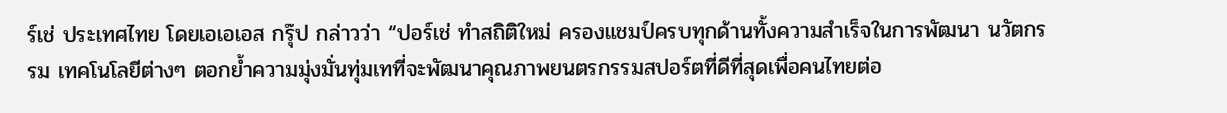ร์เช่ ประเทศไทย โดยเอเอเอส กรุ๊ป กล่าวว่า “ปอร์เช่ ทำสถิติใหม่ ครองแชมป์ครบทุกด้านทั้งความสำเร็จในการพัฒนา นวัตกรรม เทคโนโลยีต่างๆ ตอกย้ำความมุ่งมั่นทุ่มเทที่จะพัฒนาคุณภาพยนตรกรรมสปอร์ตที่ดีที่สุดเพื่อคนไทยต่อ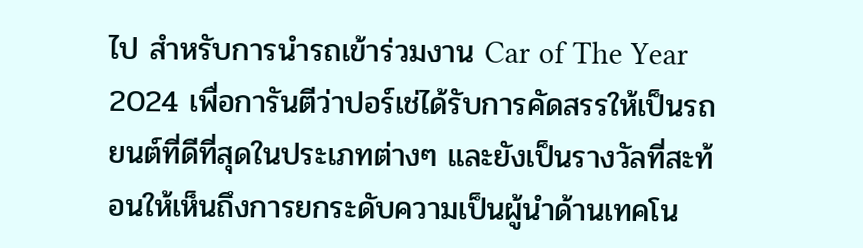ไป สำหรับการนำรถเข้าร่วมงาน Car of The Year 2024 เพื่อการันตีว่าปอร์เช่ได้รับการคัดสรรให้เป็นรถยนต์ที่ดีที่สุดในประเภทต่างๆ และยังเป็นรางวัลที่สะท้อนให้เห็นถึงการยกระดับความเป็นผู้นำด้านเทคโน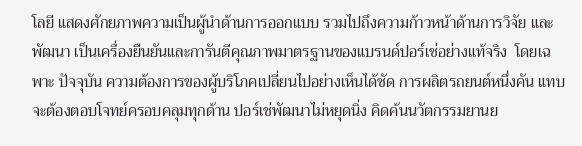โลยี แสดงศักยภาพความเป็นผู้นำด้านการออกแบบ รวมไปถึงความก้าวหน้าด้านการวิจัย และพัฒนา เป็นเครื่องยืนยันและการันตีคุณภาพมาตรฐานของแบรนด์ปอร์เช่อย่างแท้จริง  โดยเฉพาะ ปัจจุบัน ความต้องการของผู้บริโภคเปลี่ยนไปอย่างเห็นได้ชัด การผลิตรถยนต์หนึ่งคัน แทบจะต้องตอบโจทย์ครอบคลุมทุกด้าน ปอร์เช่พัฒนาไม่หยุดนิ่ง คิดค้นนวัตกรรมยานย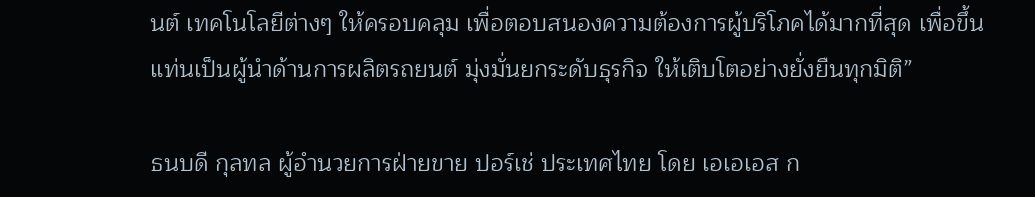นต์ เทคโนโลยีต่างๆ ให้ครอบคลุม เพื่อตอบสนองความต้องการผู้บริโภคได้มากที่สุด เพื่อขึ้นแท่นเป็นผู้นำด้านการผลิตรถยนต์ มุ่งมั่นยกระดับธุรกิจ ให้เติบโตอย่างยั่งยืนทุกมิติ”

ธนบดี กุลทล ผู้อำนวยการฝ่ายขาย ปอร์เช่ ประเทศไทย โดย เอเอเอส ก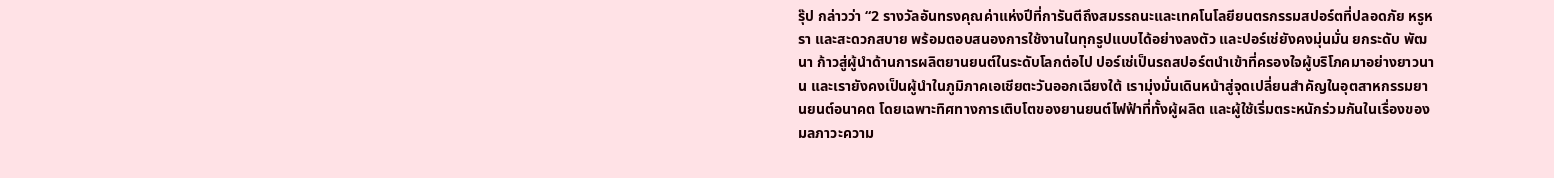รุ๊ป กล่าวว่า “2 รางวัลอันทรงคุณค่าแห่งปีที่การันตีถึงสมรรถนะและเทคโนโลยียนตรกรรมสปอร์ตที่ปลอดภัย หรูหรา และสะดวกสบาย พร้อมตอบสนองการใช้งานในทุกรูปแบบได้อย่างลงตัว และปอร์เช่ยังคงมุ่นมั่น ยกระดับ พัฒนา ก้าวสู่ผู้นำด้านการผลิตยานยนต์ในระดับโลกต่อไป ปอร์เช่เป็นรถสปอร์ตนำเข้าที่ครองใจผู้บริโภคมาอย่างยาวนาน และเรายังคงเป็นผู้นำในภูมิภาคเอเชียตะวันออกเฉียงใต้ เรามุ่งมั่นเดินหน้าสู่จุดเปลี่ยนสำคัญในอุตสาหกรรมยานยนต์อนาคต โดยเฉพาะทิศทางการเติบโตของยานยนต์ไฟฟ้าที่ทั้งผู้ผลิต และผู้ใช้เริ่มตระหนักร่วมกันในเรื่องของมลภาวะความ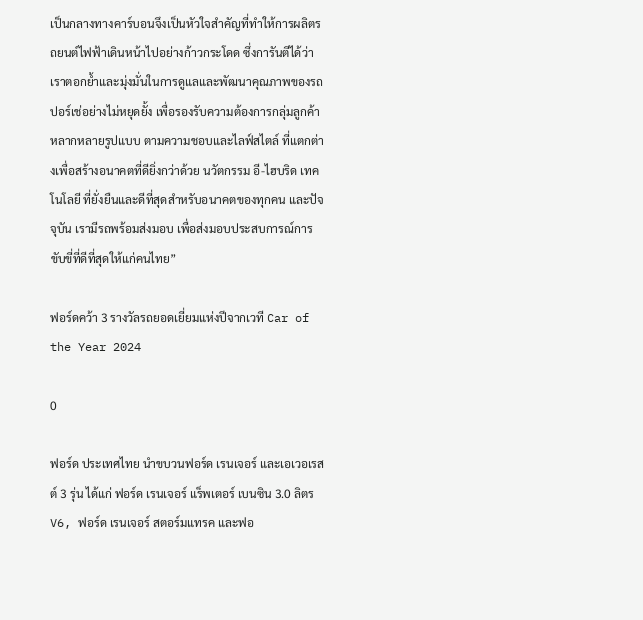เป็นกลางทางคาร์บอนจึงเป็นหัวใจสำคัญที่ทำให้การผลิตรถยนต์ไฟฟ้าเดินหน้าไปอย่างก้าวกระโดด ซึ่งการันตีได้ว่า เราตอกย้ำและมุ่งมั่นในการดูแลและพัฒนาคุณภาพของรถปอร์เช่อย่างไม่หยุดยั้ง เพื่อรองรับความต้องการกลุ่มลูกค้าหลากหลายรูปแบบ ตามความชอบและไลฟ์สไตล์ ที่แตกต่างเพื่อสร้างอนาคตที่ดียิ่งกว่าด้วย นวัตกรรม อี-ไฮบริด เทคโนโลยี ที่ยั่งยืนและดีที่สุดสำหรับอนาคตของทุกคน และปัจจุบัน เรามีรถพร้อมส่งมอบ เพื่อส่งมอบประสบการณ์การขับขี่ที่ดีที่สุดให้แก่คนไทย”

ฟอร์ดคว้า 3 รางวัลรถยอดเยี่ยมแห่งปีจากเวที Car of the Year 2024

0

ฟอร์ด ประเทศไทย นำขบวนฟอร์ด เรนเจอร์ และเอเวอเรสต์ 3 รุ่น ได้แก่ ฟอร์ด เรนเจอร์ แร็พเตอร์ เบนซิน 3.0 ลิตร V6, ฟอร์ด เรนเจอร์ สตอร์มแทรค และฟอ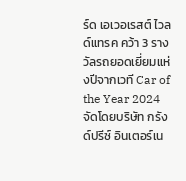ร์ด เอเวอเรสต์ ไวลด์แทรค คว้า 3 รางวัลรถยอดเยี่ยมแห่งปีจากเวที Car of the Year 2024 จัดโดยบริษัท กรังด์ปรีซ์ อินเตอร์เน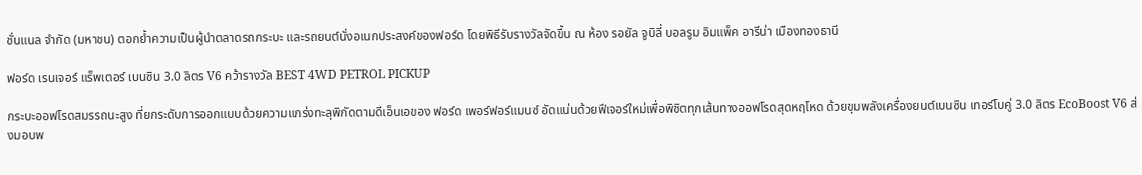ชั่นแนล จำกัด (มหาชน) ตอกย้ำความเป็นผู้นำตลาดรถกระบะ และรถยนต์นั่งอเนกประสงค์ของฟอร์ด โดยพิธีรับรางวัลจัดขึ้น ณ ห้อง รอยัล จูบิลี่ บอลรูม อิมแพ็ค อารีน่า เมืองทองธานี

ฟอร์ด เรนเจอร์ แร็พเตอร์ เบนซิน 3.0 ลิตร V6 คว้ารางวัล BEST 4WD PETROL PICKUP

กระบะออฟโรดสมรรถนะสูง ที่ยกระดับการออกแบบด้วยความแกร่งทะลุพิกัดตามดีเอ็นเอของ ฟอร์ด เพอร์ฟอร์แมนซ์ อัดแน่นด้วยฟีเจอร์ใหม่เพื่อพิชิตทุกเส้นทางออฟโรดสุดหฤโหด ด้วยขุมพลังเครื่องยนต์เบนซิน เทอร์โบคู่ 3.0 ลิตร EcoBoost V6 ส่งมอบพ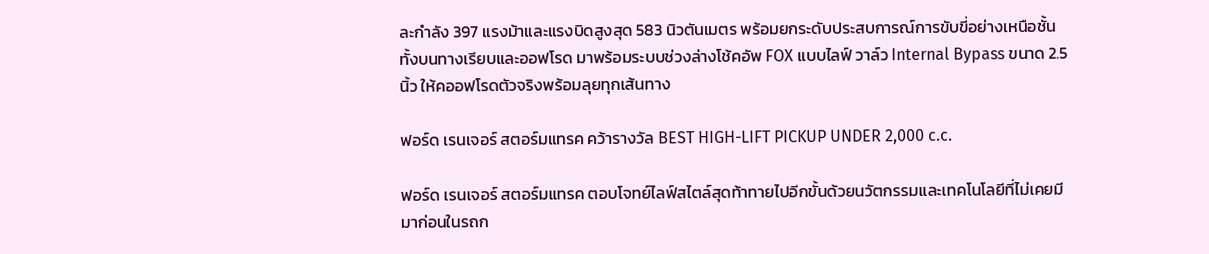ละกำลัง 397 แรงม้าและแรงบิดสูงสุด 583 นิวตันเมตร พร้อมยกระดับประสบการณ์การขับขี่อย่างเหนือชั้นทั้งบนทางเรียบและออฟโรด มาพร้อมระบบช่วงล่างโช้คอัพ FOX แบบไลฟ์ วาล์ว Internal Bypass ขนาด 2.5 นิ้ว ให้คออฟโรดตัวจริงพร้อมลุยทุกเส้นทาง

ฟอร์ด เรนเจอร์ สตอร์มแทรค คว้ารางวัล BEST HIGH-LIFT PICKUP UNDER 2,000 c.c.

ฟอร์ด เรนเจอร์ สตอร์มแทรค ตอบโจทย์ไลฟ์สไตล์สุดท้าทายไปอีกขั้นด้วยนวัตกรรมและเทคโนโลยีที่ไม่เคยมีมาก่อนในรถก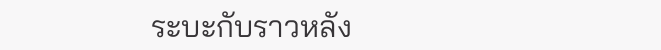ระบะกับราวหลัง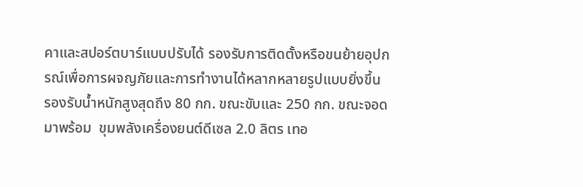คาและสปอร์ตบาร์แบบปรับได้ รองรับการติดตั้งหรือขนย้ายอุปกรณ์เพื่อการผจญภัยและการทำงานได้หลากหลายรูปแบบยิ่งขึ้น รองรับน้ำหนักสูงสุดถึง 80 กก. ขณะขับและ 250 กก. ขณะจอด มาพร้อม  ขุมพลังเครื่องยนต์ดีเซล 2.0 ลิตร เทอ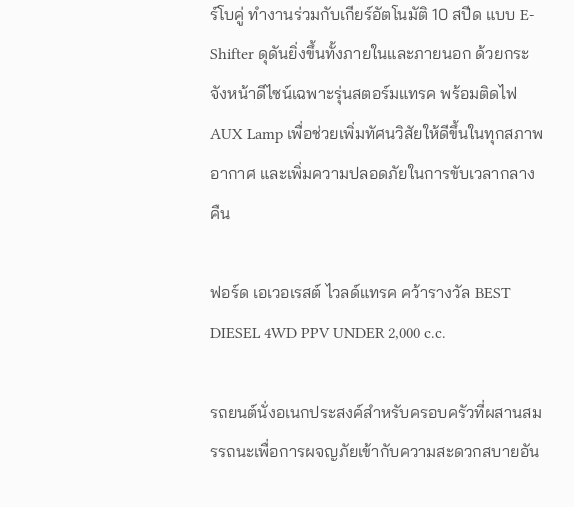ร์โบคู่ ทำงานร่วมกับเกียร์อัตโนมัติ 10 สปีด แบบ E-Shifter ดุดันยิ่งขึ้นทั้งภายในและภายนอก ด้วยกระจังหน้าดีไซน์เฉพาะรุ่นสตอร์มแทรค พร้อมติดไฟ AUX Lamp เพื่อช่วยเพิ่มทัศนวิสัยให้ดีขึ้นในทุกสภาพอากาศ และเพิ่มความปลอดภัยในการขับเวลากลางคืน

ฟอร์ด เอเวอเรสต์ ไวลด์แทรค คว้ารางวัล BEST DIESEL 4WD PPV UNDER 2,000 c.c.

รถยนต์นั่งอเนกประสงค์สำหรับครอบครัวที่ผสานสมรรถนะเพื่อการผจญภัยเข้ากับความสะดวกสบายอัน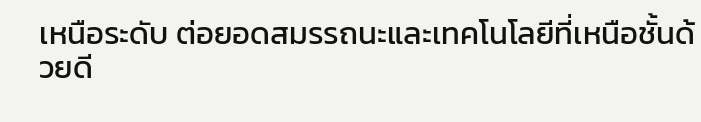เหนือระดับ ต่อยอดสมรรถนะและเทคโนโลยีที่เหนือชั้นด้วยดี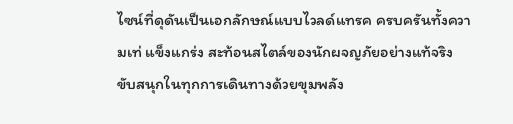ไซน์ที่ดุดันเป็นเอกลักษณ์แบบไวลด์แทรค ครบครันทั้งความเท่ แข็งแกร่ง สะท้อนสไตล์ของนักผจญภัยอย่างแท้จริง ขับสนุกในทุกการเดินทางด้วยขุมพลัง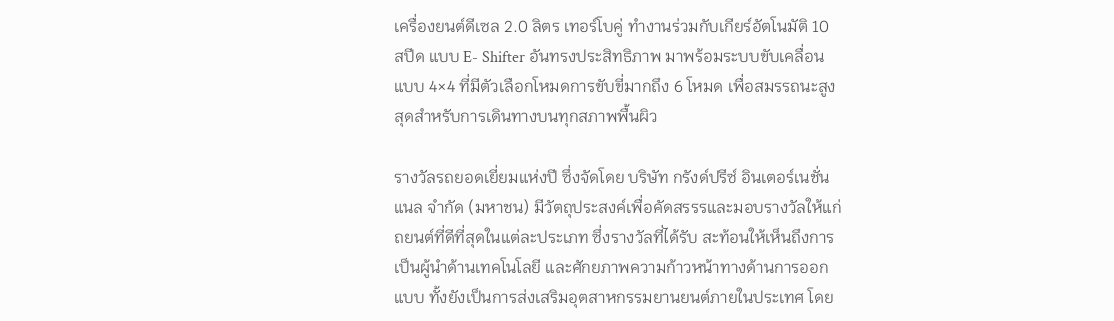เครื่องยนต์ดีเซล 2.0 ลิตร เทอร์โบคู่ ทำงานร่วมกับเกียร์อัตโนมัติ 10 สปีด แบบ E- Shifter อันทรงประสิทธิภาพ มาพร้อมระบบขับเคลื่อนแบบ 4×4 ที่มีตัวเลือกโหมดการขับขี่มากถึง 6 โหมด เพื่อสมรรถนะสูงสุดสำหรับการเดินทางบนทุกสภาพพื้นผิว

รางวัลรถยอดเยี่ยมแห่งปี ซึ่งจัดโดย บริษัท กรังด์ปรีซ์ อินเตอร์เนชั่นแนล จำกัด (มหาชน) มีวัตถุประสงค์เพื่อคัดสรรรและมอบรางวัลให้แก่ถยนต์ที่ดีที่สุดในแต่ละประเภท ซึ่งรางวัลที่ได้รับ สะท้อนให้เห็นถึงการเป็นผู้นำด้านเทคโนโลยี และศักยภาพความก้าวหน้าทางด้านการออกแบบ ทั้งยังเป็นการส่งเสริมอุตสาหกรรมยานยนต์ภายในประเทศ โดย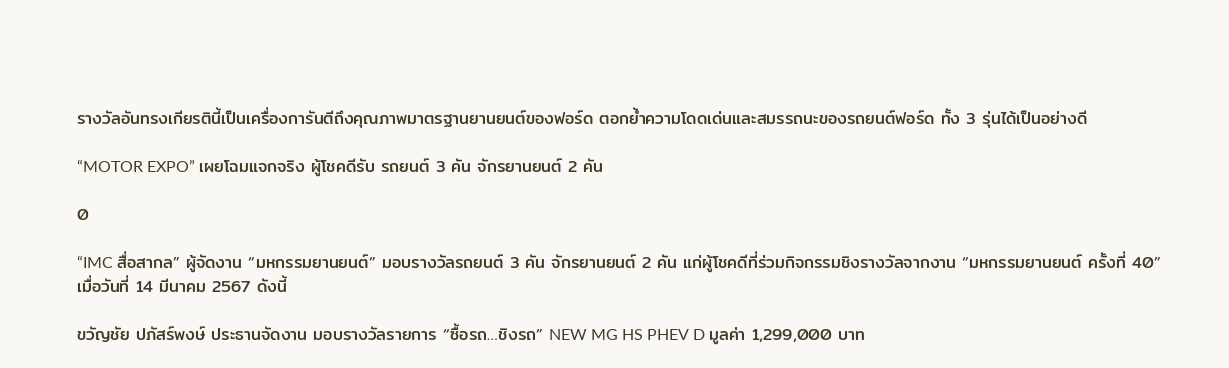รางวัลอันทรงเกียรตินี้เป็นเครื่องการันตีถึงคุณภาพมาตรฐานยานยนต์ของฟอร์ด ตอกย้ำความโดดเด่นและสมรรถนะของรถยนต์ฟอร์ด ทั้ง 3 รุ่นได้เป็นอย่างดี

“MOTOR EXPO” เผยโฉมแจกจริง ผู้โชคดีรับ รถยนต์ 3 คัน จักรยานยนต์ 2 คัน

0

“IMC สื่อสากล” ผู้จัดงาน “มหกรรมยานยนต์” มอบรางวัลรถยนต์ 3 คัน จักรยานยนต์ 2 คัน แก่ผู้โชคดีที่ร่วมกิจกรรมชิงรางวัลจากงาน “มหกรรมยานยนต์ ครั้งที่ 40” เมื่อวันที่ 14 มีนาคม 2567 ดังนี้

ขวัญชัย ปภัสร์พงษ์ ประธานจัดงาน มอบรางวัลรายการ “ซื้อรถ…ชิงรถ” NEW MG HS PHEV D มูลค่า 1,299,000 บาท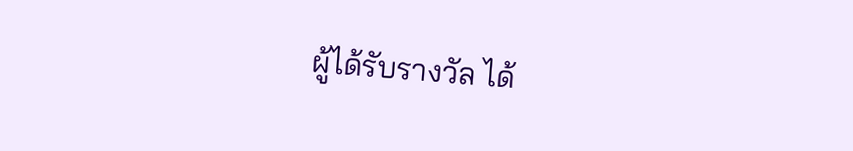ผู้ได้รับรางวัล ได้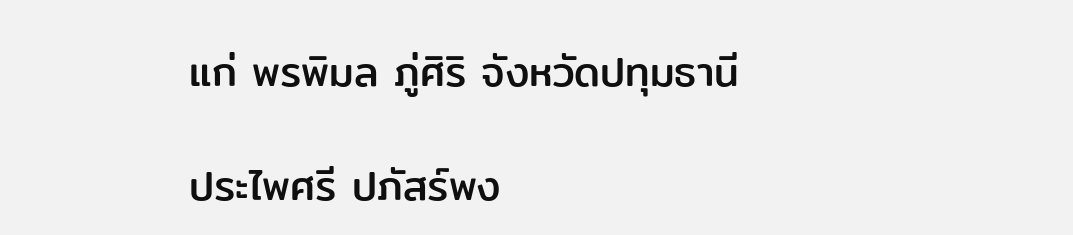แก่ พรพิมล ภู่ศิริ จังหวัดปทุมธานี

ประไพศรี ปภัสร์พง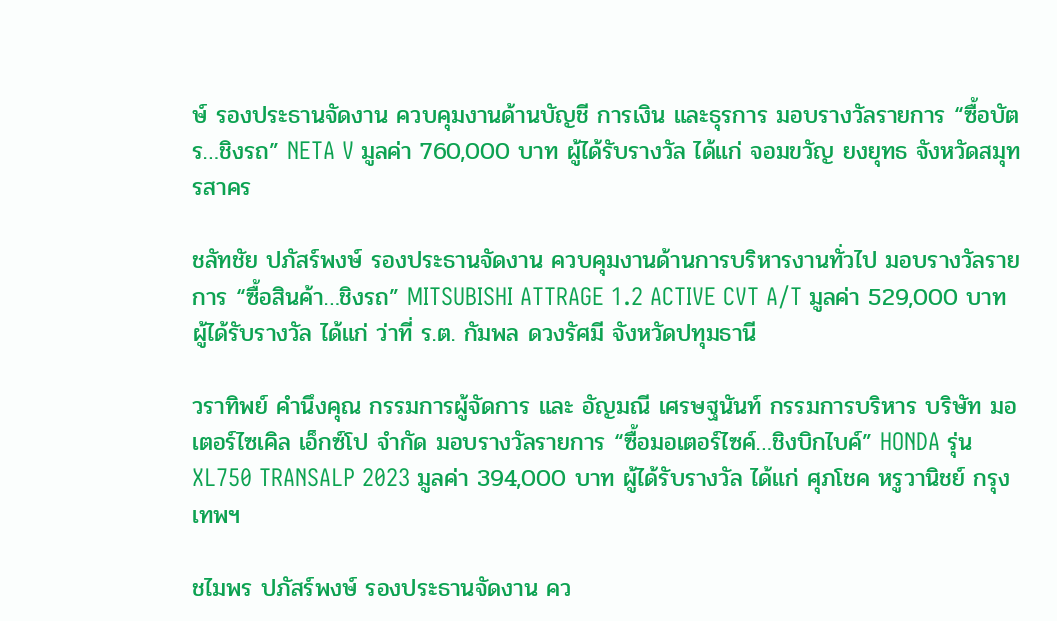ษ์ รองประธานจัดงาน ควบคุมงานด้านบัญชี การเงิน และธุรการ มอบรางวัลรายการ “ซื้อบัตร…ชิงรถ” NETA V มูลค่า 760,000 บาท ผู้ได้รับรางวัล ได้แก่ จอมขวัญ ยงยุทธ จังหวัดสมุทรสาคร

ชลัทชัย ปภัสร์พงษ์ รองประธานจัดงาน ควบคุมงานด้านการบริหารงานทั่วไป มอบรางวัลรายการ “ซื้อสินค้า…ชิงรถ” MITSUBISHI ATTRAGE 1.2 ACTIVE CVT A/T มูลค่า 529,000 บาท ผู้ได้รับรางวัล ได้แก่ ว่าที่ ร.ต. กัมพล ดวงรัศมี จังหวัดปทุมธานี

วราทิพย์ คำนึงคุณ กรรมการผู้จัดการ และ อัญมณี เศรษฐนันท์ กรรมการบริหาร บริษัท มอเตอร์ไซเคิล เอ็กซ์โป จำกัด มอบรางวัลรายการ “ซื้อมอเตอร์ไซค์…ชิงบิกไบค์” HONDA รุ่น XL750 TRANSALP 2023 มูลค่า 394,000 บาท ผู้ได้รับรางวัล ได้แก่ ศุภโชค หรูวานิชย์ กรุงเทพฯ

ชไมพร ปภัสร์พงษ์ รองประธานจัดงาน คว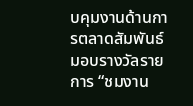บคุมงานด้านการตลาดสัมพันธ์ มอบรางวัลรายการ “ชมงาน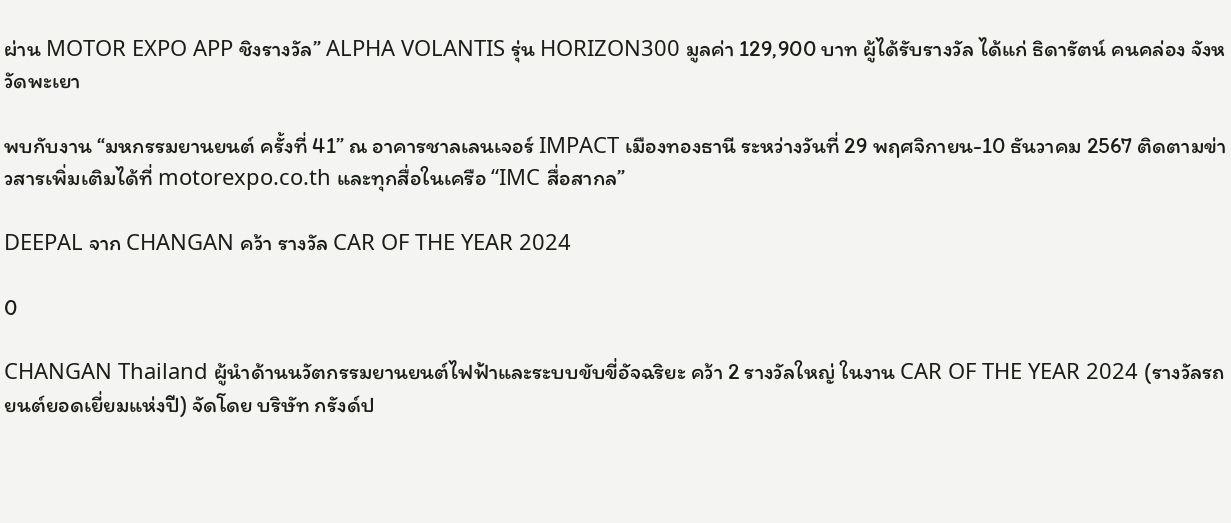ผ่าน MOTOR EXPO APP ชิงรางวัล” ALPHA VOLANTIS รุ่น HORIZON300 มูลค่า 129,900 บาท ผู้ได้รับรางวัล ได้แก่ ธิดารัตน์ คนคล่อง จังหวัดพะเยา

พบกับงาน “มหกรรมยานยนต์ ครั้งที่ 41” ณ อาคารชาลเลนเจอร์ IMPACT เมืองทองธานี ระหว่างวันที่ 29 พฤศจิกายน-10 ธันวาคม 2567 ติดตามข่าวสารเพิ่มเติมได้ที่ motorexpo.co.th และทุกสื่อในเครือ “IMC สื่อสากล”

DEEPAL จาก CHANGAN คว้า รางวัล CAR OF THE YEAR 2024

0

CHANGAN Thailand ผู้นำด้านนวัตกรรมยานยนต์ไฟฟ้าและระบบขับขี่อัจฉริยะ คว้า 2 รางวัลใหญ่ ในงาน CAR OF THE YEAR 2024 (รางวัลรถยนต์ยอดเยี่ยมแห่งปี) จัดโดย บริษัท กรังด์ป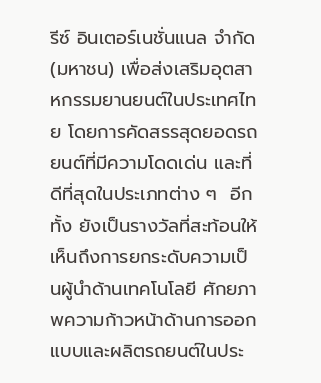รีซ์ อินเตอร์เนชั่นแนล จำกัด (มหาชน) เพื่อส่งเสริมอุตสาหกรรมยานยนต์ในประเทศไทย โดยการคัดสรรสุดยอดรถยนต์ที่มีความโดดเด่น และที่ดีที่สุดในประเภทต่าง ๆ  อีกทั้ง ยังเป็นรางวัลที่สะท้อนให้เห็นถึงการยกระดับความเป็นผู้นำด้านเทคโนโลยี ศักยภาพความก้าวหน้าด้านการออกแบบและผลิตรถยนต์ในประ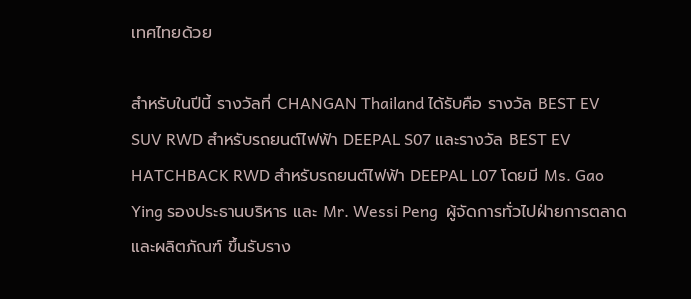เทศไทยด้วย

สำหรับในปีนี้ รางวัลที่ CHANGAN Thailand ได้รับคือ รางวัล BEST EV SUV RWD สำหรับรถยนต์ไฟฟ้า DEEPAL S07 และรางวัล BEST EV HATCHBACK RWD สำหรับรถยนต์ไฟฟ้า DEEPAL L07 โดยมี Ms. Gao Ying รองประธานบริหาร และ Mr. Wessi Peng  ผู้จัดการทั่วไปฝ่ายการตลาดและผลิตภัณฑ์ ขึ้นรับราง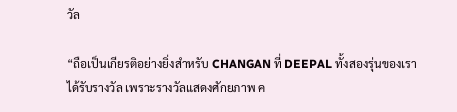วัล

“ถือเป็นเกียรติอย่างยิ่งสำหรับ CHANGAN ที่ DEEPAL ทั้งสองรุ่นของเราได้รับรางวัล เพราะรางวัลแสดงศักยภาพ ค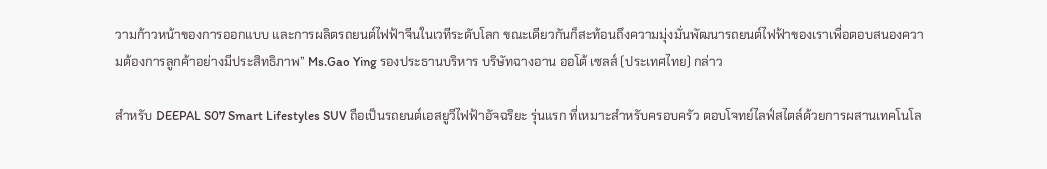วามก้าวหน้าของการออกแบบ และการผลิตรถยนต์ไฟฟ้าจีนในเวทีระดับโลก ขณะเดียวกันก็สะท้อนถึงความมุ่งมั่นพัฒนารถยนต์ไฟฟ้าของเราเพื่อตอบสนองความต้องการลูกค้าอย่างมีประสิทธิภาพ” Ms.Gao Ying รองประธานบริหาร บริษัทฉางอาน ออโต้ เซลส์ (ประเทศไทย) กล่าว

สำหรับ DEEPAL S07 Smart Lifestyles SUV ถือเป็นรถยนต์เอสยูวีไฟฟ้าอัจฉริยะ รุ่นแรก ที่เหมาะสำหรับครอบครัว ตอบโจทย์ไลฟ์สไตล์ด้วยการผสานเทคโนโล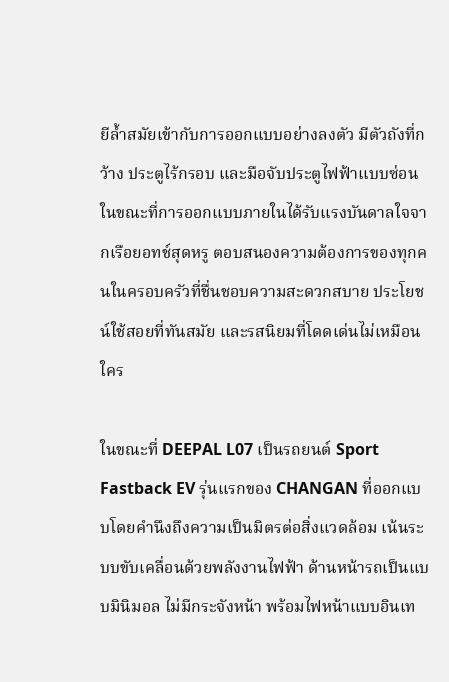ยีล้ำสมัยเข้ากับการออกแบบอย่างลงตัว มีตัวถังที่กว้าง ประตูไร้กรอบ และมือจับประตูไฟฟ้าแบบซ่อน ในขณะที่การออกแบบภายในได้รับแรงบันดาลใจจากเรือยอทช์สุดหรู ตอบสนองความต้องการของทุกคนในครอบครัวที่ชื่นชอบความสะดวกสบาย ประโยชน์ใช้สอยที่ทันสมัย และรสนิยมที่โดดเด่นไม่เหมือนใคร

ในขณะที่ DEEPAL L07 เป็นรถยนต์ Sport Fastback EV รุ่นแรกของ CHANGAN ที่ออกแบบโดยคำนึงถึงความเป็นมิตรต่อสิ่งแวดล้อม เน้นระบบขับเคลื่อนด้วยพลังงานไฟฟ้า ด้านหน้ารถเป็นแบบมินิมอล ไม่มีกระจังหน้า พร้อมไฟหน้าแบบอินเท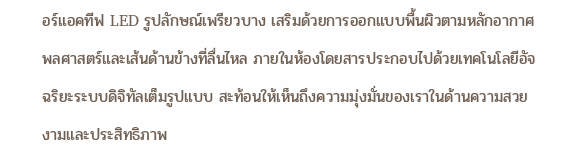อร์แอคทีฟ LED รูปลักษณ์เพรียวบาง เสริมด้วยการออกแบบพื้นผิวตามหลักอากาศพลศาสตร์และเส้นด้านข้างที่ลื่นไหล ภายในห้องโดยสารประกอบไปด้วยเทคโนโลยีอัจฉริยะระบบดิจิทัลเต็มรูปแบบ สะท้อนให้เห็นถึงความมุ่งมั่นของเราในด้านความสวยงามและประสิทธิภาพ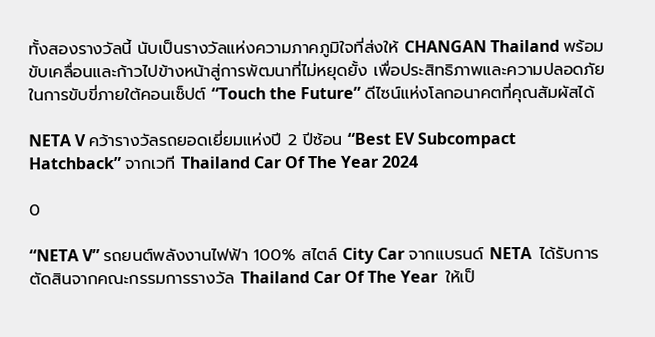ทั้งสองรางวัลนี้ นับเป็นรางวัลแห่งความภาคภูมิใจที่ส่งให้ CHANGAN Thailand พร้อมขับเคลื่อนและก้าวไปข้างหน้าสู่การพัฒนาที่ไม่หยุดยั้ง เพื่อประสิทธิภาพและความปลอดภัย ในการขับขี่ภายใต้คอนเซ็ปต์ “Touch the Future” ดีไซน์แห่งโลกอนาคตที่คุณสัมผัสได้

NETA V คว้ารางวัลรถยอดเยี่ยมแห่งปี 2 ปีซ้อน “Best EV Subcompact Hatchback” จากเวที Thailand Car Of The Year 2024

0

“NETA V” รถยนต์พลังงานไฟฟ้า 100% สไตล์ City Car จากแบรนด์ NETA  ได้รับการตัดสินจากคณะกรรมการรางวัล Thailand Car Of The Year  ให้เป็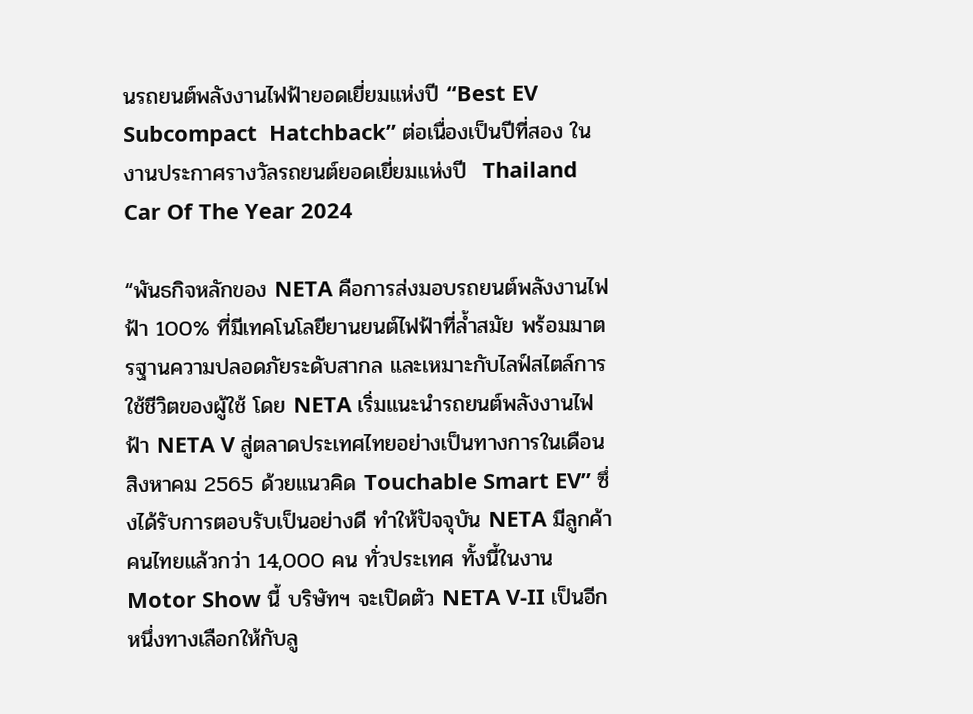นรถยนต์พลังงานไฟฟ้ายอดเยี่ยมแห่งปี “Best EV Subcompact  Hatchback” ต่อเนื่องเป็นปีที่สอง ในงานประกาศรางวัลรถยนต์ยอดเยี่ยมแห่งปี  Thailand Car Of The Year 2024

“พันธกิจหลักของ NETA คือการส่งมอบรถยนต์พลังงานไฟฟ้า 100% ที่มีเทคโนโลยียานยนต์ไฟฟ้าที่ล้ำสมัย พร้อมมาตรฐานความปลอดภัยระดับสากล และเหมาะกับไลฟ์สไตล์การใช้ชีวิตของผู้ใช้ โดย NETA เริ่มแนะนำรถยนต์พลังงานไฟฟ้า NETA V สู่ตลาดประเทศไทยอย่างเป็นทางการในเดือนสิงหาคม 2565 ด้วยแนวคิด Touchable Smart EV” ซึ่งได้รับการตอบรับเป็นอย่างดี ทำให้ปัจจุบัน NETA มีลูกค้าคนไทยแล้วกว่า 14,000 คน ทั่วประเทศ ทั้งนี้ในงาน Motor Show นี้ บริษัทฯ จะเปิดตัว NETA V-II เป็นอีกหนึ่งทางเลือกให้กับลู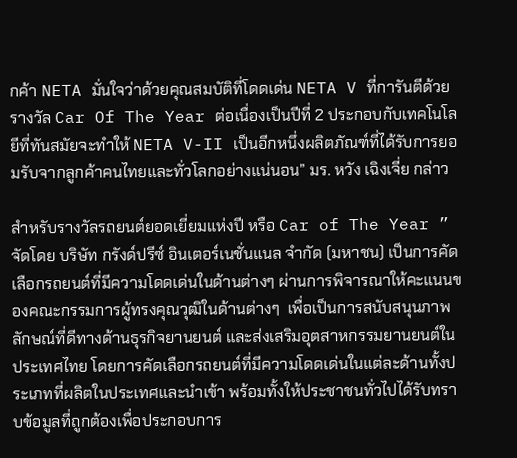กค้า NETA มั่นใจว่าด้วยคุณสมบัติที่โดดเด่น NETA V ที่การันตีด้วยรางวัล Car Of The Year ต่อเนื่องเป็นปีที่ 2 ประกอบกับเทคโนโลยีที่ทันสมัยจะทำให้ NETA V-II เป็นอีกหนึ่งผลิตภัณฑ์ที่ได้รับการยอมรับจากลูกค้าคนไทยและทั่วโลกอย่างแน่นอน” มร. หวัง เฉิงเจี่ย กล่าว

สำหรับรางวัลรถยนต์ยอดเยี่ยมแห่งปี หรือ Car of The Year ” จัดโดย บริษัท กรังด์ปรีซ์ อินเตอร์เนชั่นแนล จำกัด (มหาชน) เป็นการคัดเลือกรถยนต์ที่มีความโดดเด่นในด้านต่างๆ ผ่านการพิจารณาให้คะแนนของคณะกรรมการผู้ทรงคุณวุฒิในด้านต่างๆ  เพื่อเป็นการสนับสนุนภาพลักษณ์ที่ดีทางด้านธุรกิจยานยนต์ และส่งเสริมอุตสาหกรรมยานยนต์ในประเทศไทย โดยการคัดเลือกรถยนต์ที่มีความโดดเด่นในแต่ละด้านทั้งประเภทที่ผลิตในประเทศและนำเข้า พร้อมทั้งให้ประชาชนทั่วไปได้รับทราบข้อมูลที่ถูกต้องเพื่อประกอบการ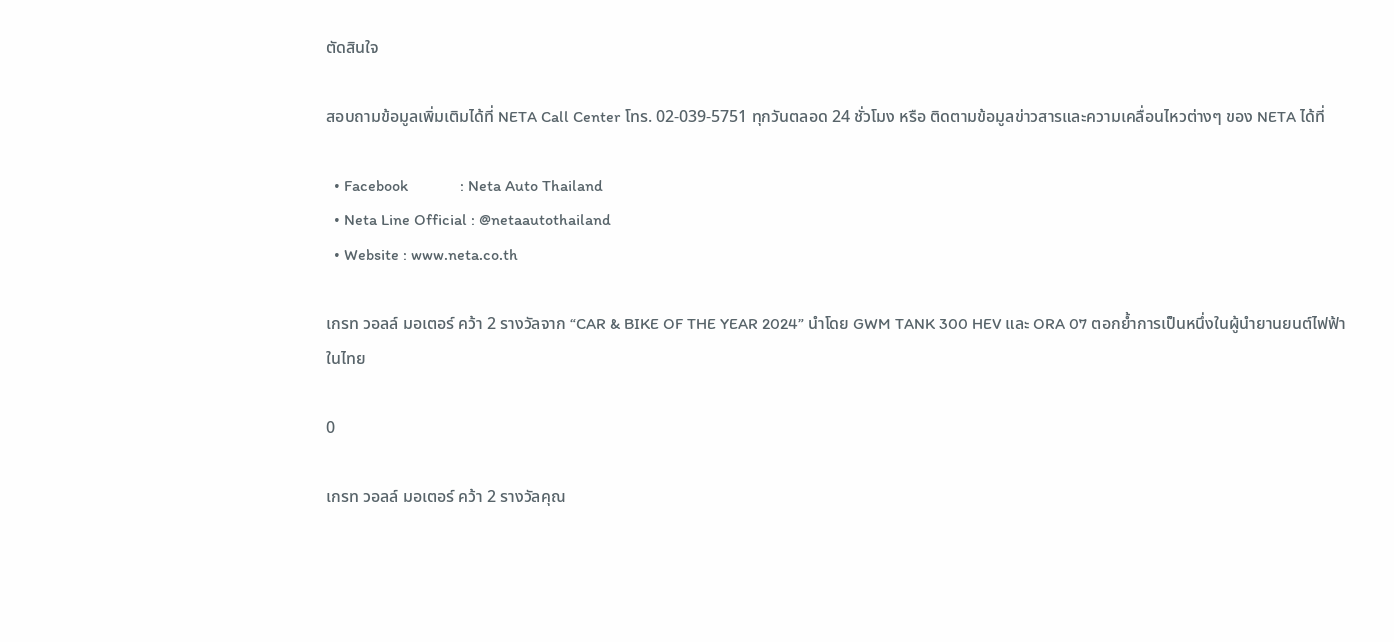ตัดสินใจ

สอบถามข้อมูลเพิ่มเติมได้ที่ NETA Call Center โทร. 02-039-5751 ทุกวันตลอด 24 ชั่วโมง หรือ ติดตามข้อมูลข่าวสารและความเคลื่อนไหวต่างๆ ของ NETA ได้ที่

  • Facebook             : Neta Auto Thailand
  • Neta Line Official : @netaautothailand
  • Website : www.neta.co.th

เกรท วอลล์ มอเตอร์ คว้า 2 รางวัลจาก “CAR & BIKE OF THE YEAR 2024” นำโดย GWM TANK 300 HEV และ ORA 07 ตอกย้ำการเป็นหนึ่งในผู้นำยานยนต์ไฟฟ้าในไทย

0

เกรท วอลล์ มอเตอร์ คว้า 2 รางวัลคุณ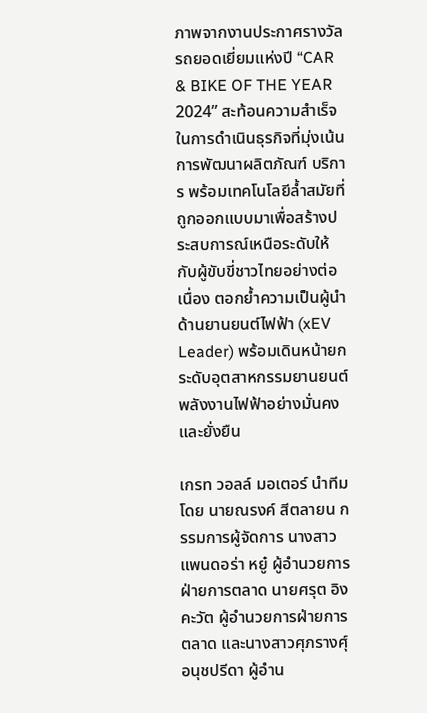ภาพจากงานประกาศรางวัลรถยอดเยี่ยมแห่งปี “CAR & BIKE OF THE YEAR 2024” สะท้อนความสำเร็จในการดำเนินธุรกิจที่มุ่งเน้นการพัฒนาผลิตภัณฑ์ บริการ พร้อมเทคโนโลยีล้ำสมัยที่ถูกออกแบบมาเพื่อสร้างประสบการณ์เหนือระดับให้กับผู้ขับขี่ชาวไทยอย่างต่อเนื่อง ตอกย้ำความเป็นผู้นำด้านยานยนต์ไฟฟ้า (xEV Leader) พร้อมเดินหน้ายกระดับอุตสาหกรรมยานยนต์พลังงานไฟฟ้าอย่างมั่นคงและยั่งยืน

เกรท วอลล์ มอเตอร์ นำทีมโดย นายณรงค์ สีตลายน กรรมการผู้จัดการ นางสาวแพนดอร่า หยู๋ ผู้อำนวยการฝ่ายการตลาด นายศรุต อิงคะวัต ผู้อำนวยการฝ่ายการตลาด และนางสาวศุภรางศุ์ อนุชปรีดา ผู้อำน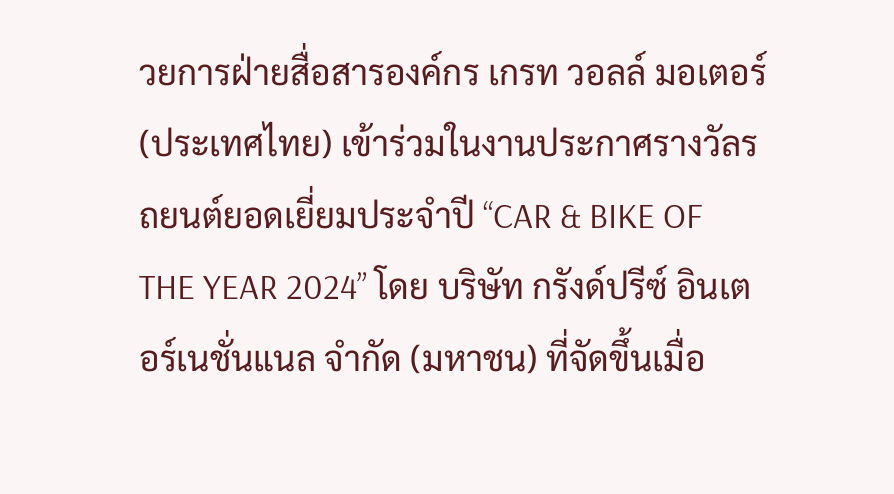วยการฝ่ายสื่อสารองค์กร เกรท วอลล์ มอเตอร์ (ประเทศไทย) เข้าร่วมในงานประกาศรางวัลรถยนต์ยอดเยี่ยมประจำปี “CAR & BIKE OF THE YEAR 2024” โดย บริษัท กรังด์ปรีซ์ อินเตอร์เนชั่นแนล จำกัด (มหาชน) ที่จัดขึ้นเมื่อ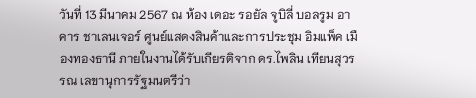วันที่ 13 มีนาคม 2567 ณ ห้อง เดอะ รอยัล จูบิลี่ บอลรูม อาคาร ชาเลนเจอร์ ศูนย์แสดงสินค้าและการประชุม อิมแพ็ค เมืองทองธานี ภายในงานได้รับเกียรติจาก ดร.ไพลิน เทียนสุวรรณ เลขานุการรัฐมนตรีว่า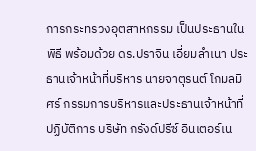การกระทรวงอุตสาหกรรม เป็นประธานในพิธี พร้อมด้วย ดร.ปราจิน เอี่ยมลําเนา ประธานเจ้าหน้าที่บริหาร นายจาตุรนต์ โกมลมิศร์ กรรมการบริหารและประธานเจ้าหน้าที่ปฏิบัติการ บริษัท กรังด์ปรีซ์ อินเตอร์เน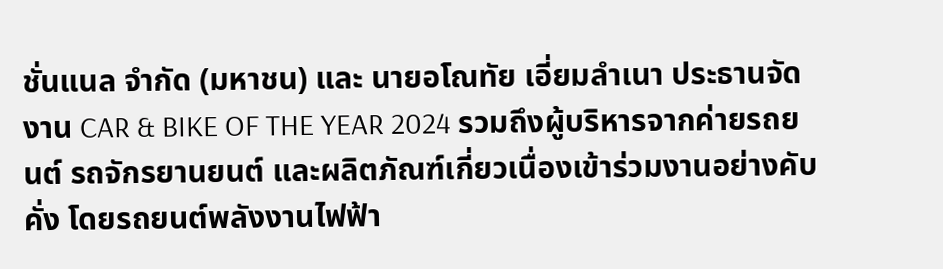ชั่นแนล จำกัด (มหาชน) และ นายอโณทัย เอี่ยมลำเนา ประธานจัดงาน CAR & BIKE OF THE YEAR 2024 รวมถึงผู้บริหารจากค่ายรถยนต์ รถจักรยานยนต์ และผลิตภัณฑ์เกี่ยวเนื่องเข้าร่วมงานอย่างคับคั่ง โดยรถยนต์พลังงานไฟฟ้า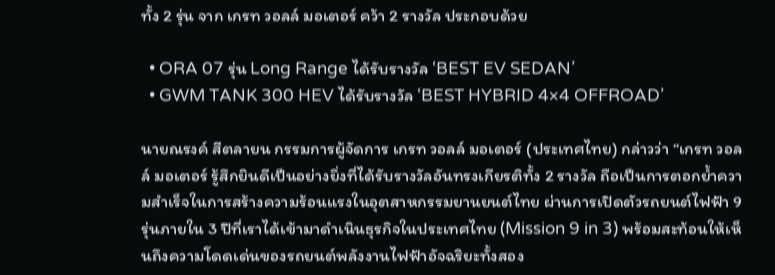ทั้ง 2 รุ่น จาก เกรท วอลล์ มอเตอร์ คว้า 2 รางวัล ประกอบด้วย

  • ORA 07 รุ่น Long Range ได้รับรางวัล ‘BEST EV SEDAN’
  • GWM TANK 300 HEV ได้รับรางวัล ‘BEST HYBRID 4×4 OFFROAD’

นายณรงค์ สีตลายน กรรมการผู้จัดการ เกรท วอลล์ มอเตอร์ (ประเทศไทย) กล่าวว่า “เกรท วอลล์ มอเตอร์ รู้สึกยินดีเป็นอย่างยิ่งที่ได้รับรางวัลอันทรงเกียรติทั้ง 2 รางวัล ถือเป็นการตอกย้ำความสำเร็จในการสร้างความร้อนแรงในอุตสาหกรรมยานยนต์ไทย ผ่านการเปิดตัวรถยนต์ไฟฟ้า 9 รุ่นภายใน 3 ปีที่เราได้เข้ามาดำเนินธุรกิจในประเทศไทย (Mission 9 in 3) พร้อมสะท้อนให้เห็นถึงความโดดเด่นของรถยนต์พลังงานไฟฟ้าอัจฉริยะทั้งสอง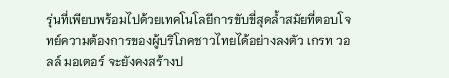รุ่นที่เพียบพร้อมไปด้วยเทคโนโลยีการขับขี่สุดล้ำสมัยที่ตอบโจทย์ความต้องการของผู้บริโภคชาวไทยได้อย่างลงตัว เกรท วอลล์ มอเตอร์ จะยังคงสร้างป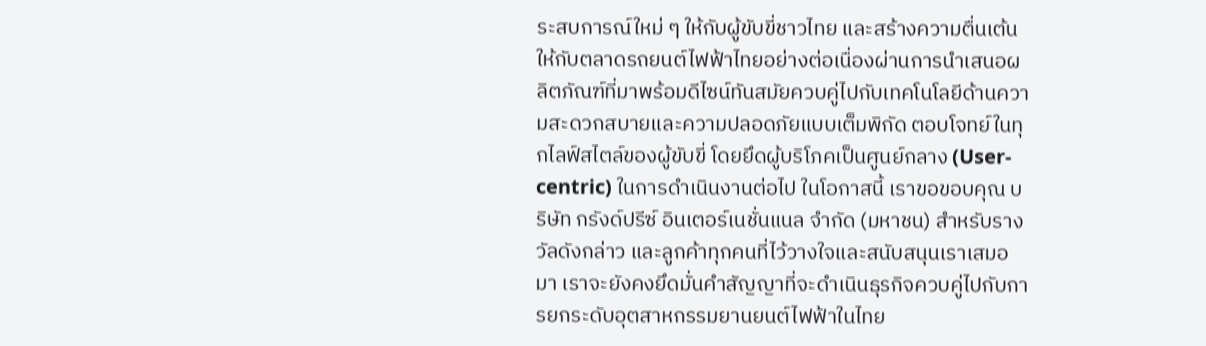ระสบการณ์ใหม่ ๆ ให้กับผู้ขับขี่ชาวไทย และสร้างความตื่นเต้นให้กับตลาดรถยนต์ไฟฟ้าไทยอย่างต่อเนื่องผ่านการนำเสนอผลิตภัณฑ์ที่มาพร้อมดีไซน์ทันสมัยควบคู่ไปกับเทคโนโลยีด้านความสะดวกสบายและความปลอดภัยแบบเต็มพิกัด ตอบโจทย์ในทุกไลฟ์สไตล์ของผู้ขับขี่ โดยยึดผู้บริโภคเป็นศูนย์กลาง (User-centric) ในการดำเนินงานต่อไป ในโอกาสนี้ เราขอขอบคุณ บริษัท กรังด์ปรีซ์ อินเตอร์เนชั่นแนล จำกัด (มหาชน) สำหรับรางวัลดังกล่าว และลูกค้าทุกคนที่ไว้วางใจและสนับสนุนเราเสมอมา เราจะยังคงยึดมั่นคำสัญญาที่จะดำเนินธุรกิจควบคู่ไปกับการยกระดับอุตสาหกรรมยานยนต์ไฟฟ้าในไทย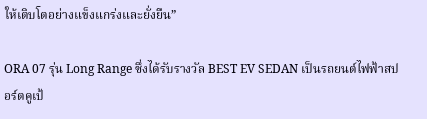ให้เติบโตอย่างแข็งแกร่งและยั่งยืน”

ORA 07 รุ่น Long Range ซึ่งได้รับรางวัล BEST EV SEDAN เป็นรถยนต์ไฟฟ้าสปอร์ตคูเป้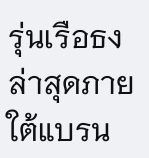รุ่นเรือธงล่าสุดภายใต้แบรน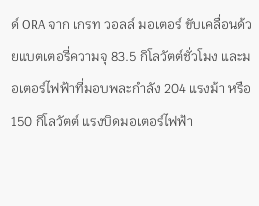ด์ ORA จาก เกรท วอลล์ มอเตอร์ ขับเคลื่อนด้วยแบตเตอรี่ความจุ 83.5 กิโลวัตต์ชั่วโมง และมอเตอร์ไฟฟ้าที่มอบพละกำลัง 204 แรงม้า หรือ 150 กิโลวัตต์ แรงบิดมอเตอร์ไฟฟ้า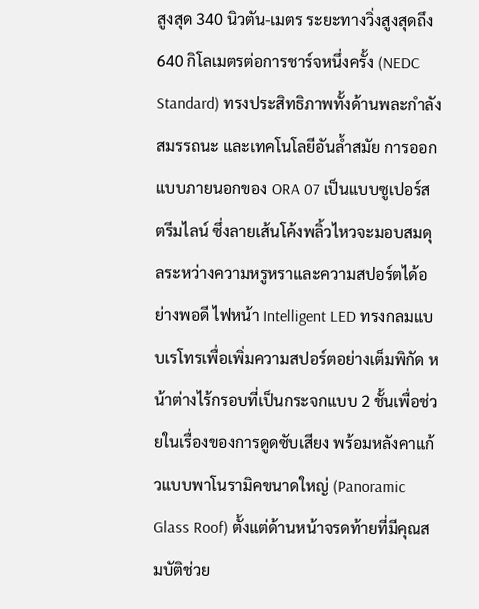สูงสุด 340 นิวตัน-เมตร ระยะทางวิ่งสูงสุดถึง 640 กิโลเมตรต่อการชาร์จหนึ่งครั้ง (NEDC Standard) ทรงประสิทธิภาพทั้งด้านพละกำลัง สมรรถนะ และเทคโนโลยีอันล้ำสมัย การออกแบบภายนอกของ ORA 07 เป็นแบบซูเปอร์สตรีมไลน์ ซึ่งลายเส้นโค้งพลิ้วไหวจะมอบสมดุลระหว่างความหรูหราและความสปอร์ตได้อย่างพอดี ไฟหน้า Intelligent LED ทรงกลมแบบเรโทรเพื่อเพิ่มความสปอร์ตอย่างเต็มพิกัด หน้าต่างไร้กรอบที่เป็นกระจกแบบ 2 ชั้นเพื่อช่วยในเรื่องของการดูดซับเสียง พร้อมหลังคาแก้วแบบพาโนรามิคขนาดใหญ่ (Panoramic Glass Roof) ตั้งแต่ด้านหน้าจรดท้ายที่มีคุณสมบัติช่วย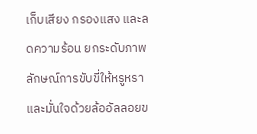เก็บเสียง กรองแสง และลดความร้อน ยกระดับภาพลักษณ์การขับขี่ให้หรูหราและมั่นใจด้วยล้ออัลลอยข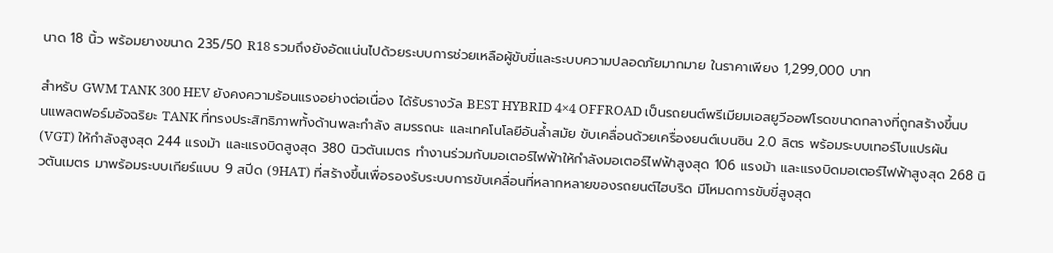นาด 18 นิ้ว พร้อมยางขนาด 235/50 R18 รวมถึงยังอัดแน่นไปด้วยระบบการช่วยเหลือผู้ขับขี่และระบบความปลอดภัยมากมาย ในราคาเพียง 1,299,000 บาท

สำหรับ GWM TANK 300 HEV ยังคงความร้อนแรงอย่างต่อเนื่อง ได้รับรางวัล BEST HYBRID 4×4 OFFROAD เป็นรถยนต์พรีเมียมเอสยูวีออฟโรดขนาดกลางที่ถูกสร้างขึ้นบนแพลตฟอร์มอัจฉริยะ TANK ที่ทรงประสิทธิภาพทั้งด้านพละกำลัง สมรรถนะ และเทคโนโลยีอันล้ำสมัย ขับเคลื่อนด้วยเครื่องยนต์เบนซิน 2.0 ลิตร พร้อมระบบเทอร์โบแปรผัน (VGT) ให้กำลังสูงสุด 244 แรงม้า และแรงบิดสูงสุด 380 นิวตันเมตร ทำงานร่วมกับมอเตอร์ไฟฟ้าให้กำลังมอเตอร์ไฟฟ้าสูงสุด 106 แรงม้า และแรงบิดมอเตอร์ไฟฟ้าสูงสุด 268 นิวตันเมตร มาพร้อมระบบเกียร์แบบ 9 สปีด (9HAT) ที่สร้างขึ้นเพื่อรองรับระบบการขับเคลื่อนที่หลากหลายของรถยนต์ไฮบริด มีโหมดการขับขี่สูงสุด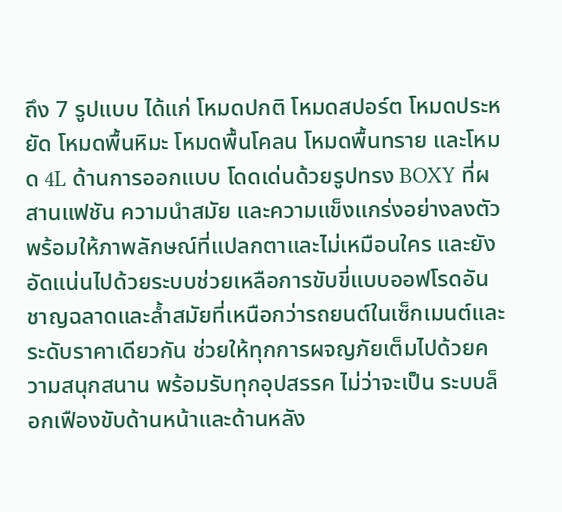ถึง 7 รูปแบบ ได้แก่ โหมดปกติ โหมดสปอร์ต โหมดประหยัด โหมดพื้นหิมะ โหมดพื้นโคลน โหมดพื้นทราย และโหมด 4L ด้านการออกแบบ โดดเด่นด้วยรูปทรง BOXY ที่ผสานแฟชัน ความนำสมัย และความแข็งแกร่งอย่างลงตัว พร้อมให้ภาพลักษณ์ที่แปลกตาและไม่เหมือนใคร และยังอัดแน่นไปด้วยระบบช่วยเหลือการขับขี่แบบออฟโรดอันชาญฉลาดและล้ำสมัยที่เหนือกว่ารถยนต์ในเซ็กเมนต์และระดับราคาเดียวกัน ช่วยให้ทุกการผจญภัยเต็มไปด้วยความสนุกสนาน พร้อมรับทุกอุปสรรค ไม่ว่าจะเป็น ระบบล็อกเฟืองขับด้านหน้าและด้านหลัง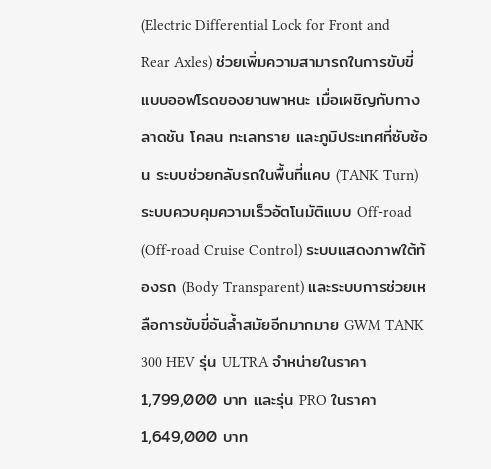(Electric Differential Lock for Front and Rear Axles) ช่วยเพิ่มความสามารถในการขับขี่แบบออฟโรดของยานพาหนะ เมื่อเผชิญกับทางลาดชัน โคลน ทะเลทราย และภูมิประเทศที่ซับซ้อน ระบบช่วยกลับรถในพื้นที่แคบ (TANK Turn) ระบบควบคุมความเร็วอัตโนมัติแบบ Off-road (Off-road Cruise Control) ระบบแสดงภาพใต้ท้องรถ (Body Transparent) และระบบการช่วยเหลือการขับขี่อันล้ำสมัยอีกมากมาย GWM TANK 300 HEV รุ่น ULTRA จำหน่ายในราคา 1,799,000 บาท และรุ่น PRO ในราคา 1,649,000 บาท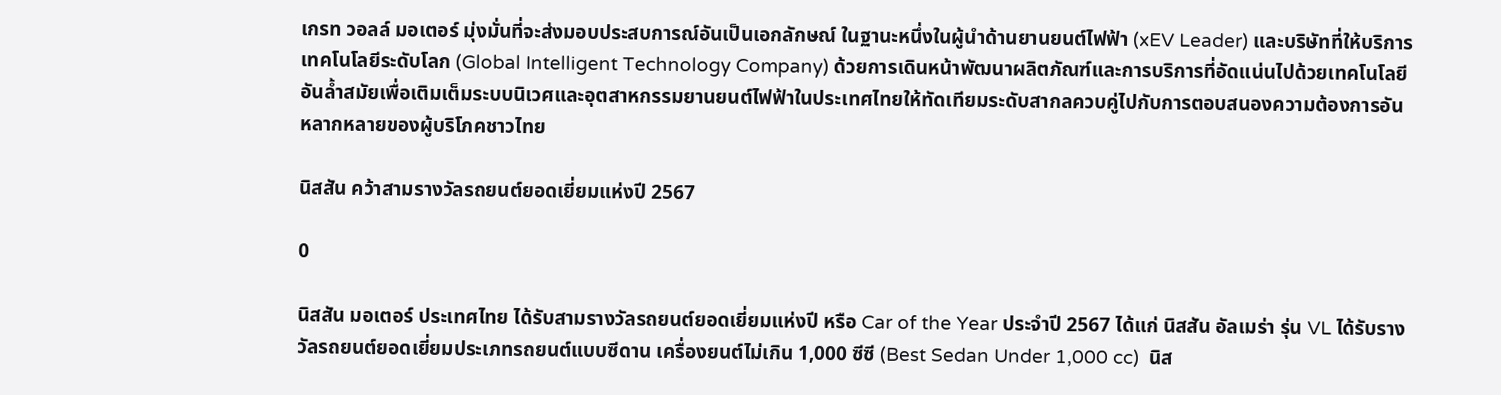เกรท วอลล์ มอเตอร์ มุ่งมั่นที่จะส่งมอบประสบการณ์อันเป็นเอกลักษณ์ ในฐานะหนึ่งในผู้นำด้านยานยนต์ไฟฟ้า (xEV Leader) และบริษัทที่ให้บริการเทคโนโลยีระดับโลก (Global Intelligent Technology Company) ด้วยการเดินหน้าพัฒนาผลิตภัณฑ์และการบริการที่อัดแน่นไปด้วยเทคโนโลยีอันล้ำสมัยเพื่อเติมเต็มระบบนิเวศและอุตสาหกรรมยานยนต์ไฟฟ้าในประเทศไทยให้ทัดเทียมระดับสากลควบคู่ไปกับการตอบสนองความต้องการอันหลากหลายของผู้บริโภคชาวไทย

นิสสัน คว้าสามรางวัลรถยนต์ยอดเยี่ยมแห่งปี 2567

0

นิสสัน มอเตอร์ ประเทศไทย ได้รับสามรางวัลรถยนต์ยอดเยี่ยมแห่งปี หรือ Car of the Year ประจำปี 2567 ได้แก่ นิสสัน อัลเมร่า รุ่น VL ได้รับรางวัลรถยนต์ยอดเยี่ยมประเภทรถยนต์แบบซีดาน เครื่องยนต์ไม่เกิน 1,000 ซีซี (Best Sedan Under 1,000 cc)  นิส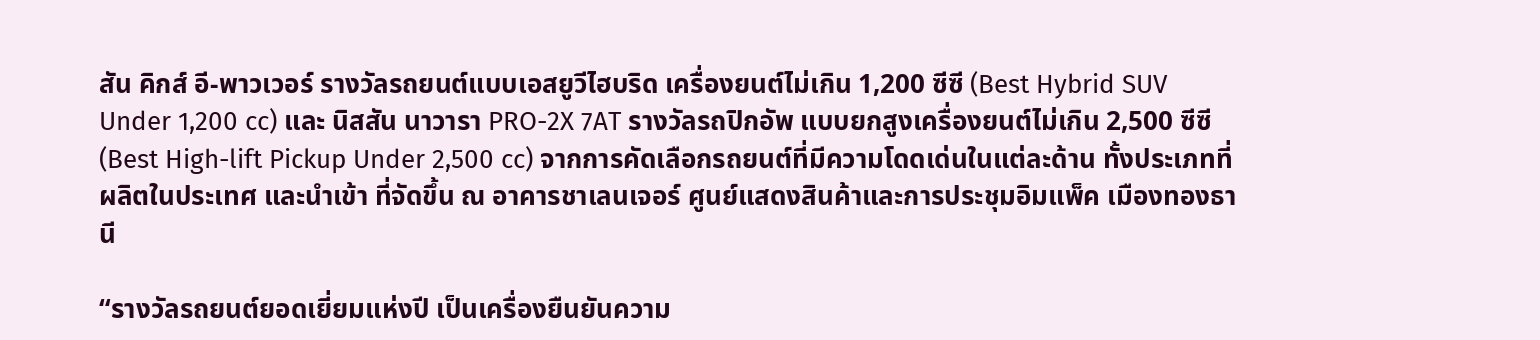สัน คิกส์ อี-พาวเวอร์ รางวัลรถยนต์แบบเอสยูวีไฮบริด เครื่องยนต์ไม่เกิน 1,200 ซีซี (Best Hybrid SUV Under 1,200 cc) และ นิสสัน นาวารา PRO-2X 7AT รางวัลรถปิกอัพ แบบยกสูงเครื่องยนต์ไม่เกิน 2,500 ซีซี (Best High-lift Pickup Under 2,500 cc) จากการคัดเลือกรถยนต์ที่มีความโดดเด่นในแต่ละด้าน ทั้งประเภทที่ผลิตในประเทศ และนำเข้า ที่จัดขึ้น ณ อาคารชาเลนเจอร์ ศูนย์แสดงสินค้าและการประชุมอิมแพ็ค เมืองทองธานี

“รางวัลรถยนต์ยอดเยี่ยมแห่งปี เป็นเครื่องยืนยันความ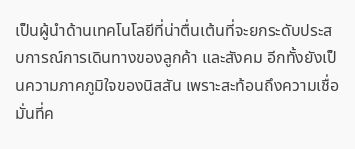เป็นผู้นำด้านเทคโนโลยีที่น่าตื่นเต้นที่จะยกระดับประสบการณ์การเดินทางของลูกค้า และสังคม อีกทั้งยังเป็นความภาคภูมิใจของนิสสัน เพราะสะท้อนถึงความเชื่อมั่นที่ค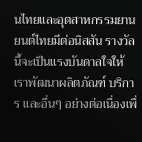นไทยและอุตสาหกรรมยานยนต์ไทยมีต่อนิสสัน รางวัลนี้จะเป็นแรงบันดาลใจให้เราพัฒนาผลิตภัณฑ์ บริการ และอื่นๆ อย่างต่อเนื่องเพื่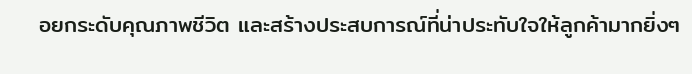อยกระดับคุณภาพชีวิต และสร้างประสบการณ์ที่น่าประทับใจให้ลูกค้ามากยิ่งๆ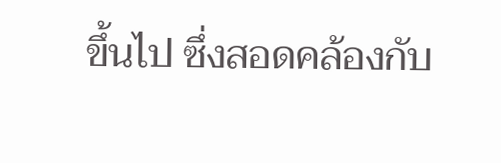ขึ้นไป ซึ่งสอดคล้องกับ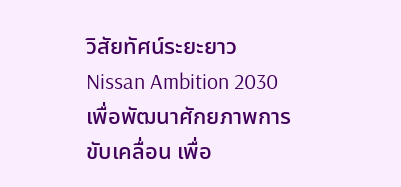วิสัยทัศน์ระยะยาว Nissan Ambition 2030 เพื่อพัฒนาศักยภาพการขับเคลื่อน เพื่อ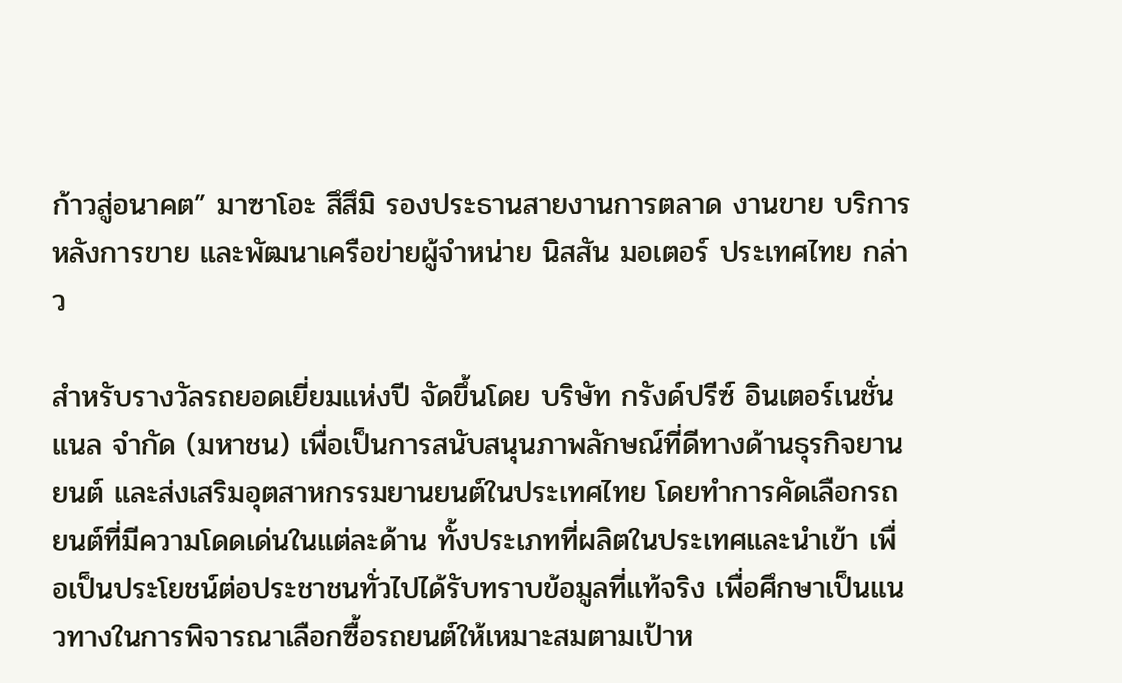ก้าวสู่อนาคต” มาซาโอะ สึสึมิ รองประธานสายงานการตลาด งานขาย บริการหลังการขาย และพัฒนาเครือข่ายผู้จำหน่าย นิสสัน มอเตอร์ ประเทศไทย กล่าว

สำหรับรางวัลรถยอดเยี่ยมแห่งปี จัดขึ้นโดย บริษัท กรังด์ปรีซ์ อินเตอร์เนชั่นแนล จำกัด (มหาชน) เพื่อเป็นการสนับสนุนภาพลักษณ์ที่ดีทางด้านธุรกิจยานยนต์ และส่งเสริมอุตสาหกรรมยานยนต์ในประเทศไทย โดยทำการคัดเลือกรถยนต์ที่มีความโดดเด่นในแต่ละด้าน ทั้งประเภทที่ผลิตในประเทศและนำเข้า เพื่อเป็นประโยชน์ต่อประชาชนทั่วไปได้รับทราบข้อมูลที่แท้จริง เพื่อศึกษาเป็นแนวทางในการพิจารณาเลือกซื้อรถยนต์ให้เหมาะสมตามเป้าห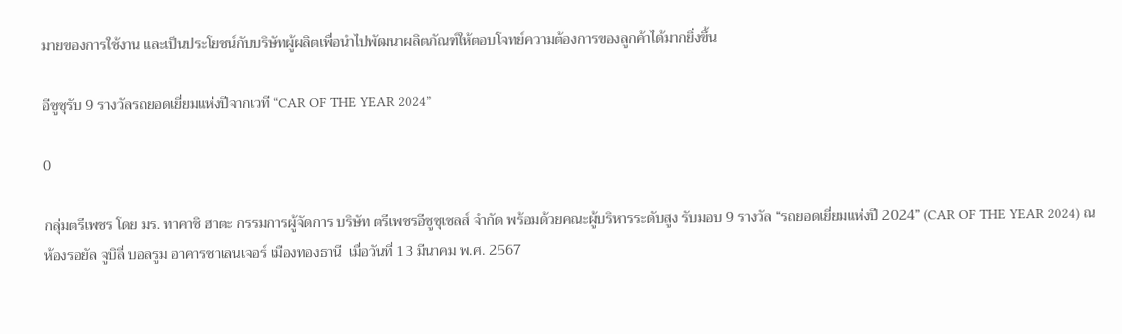มายของการใช้งาน และเป็นประโยชน์กับบริษัทผู้ผลิตเพื่อนำไปพัฒนาผลิตภัณฑ์ให้ตอบโจทย์ความต้องการของลูกค้าได้มากยิ่งขึ้น

อีซูซุรับ 9 รางวัลรถยอดเยี่ยมแห่งปีจากเวที “CAR OF THE YEAR 2024”

0

กลุ่มตรีเพชร โดย มร. ทาคาชิ ฮาตะ กรรมการผู้จัดการ บริษัท ตรีเพชรอีซูซุเซลส์ จำกัด พร้อมด้วยคณะผู้บริหารระดับสูง รับมอบ 9 รางวัล “รถยอดเยี่ยมแห่งปี 2024” (CAR OF THE YEAR 2024) ณ ห้องรอยัล จูบิลี่ บอลรูม อาคารชาเลนเจอร์ เมืองทองธานี  เมื่อวันที่ 13 มีนาคม พ.ศ. 2567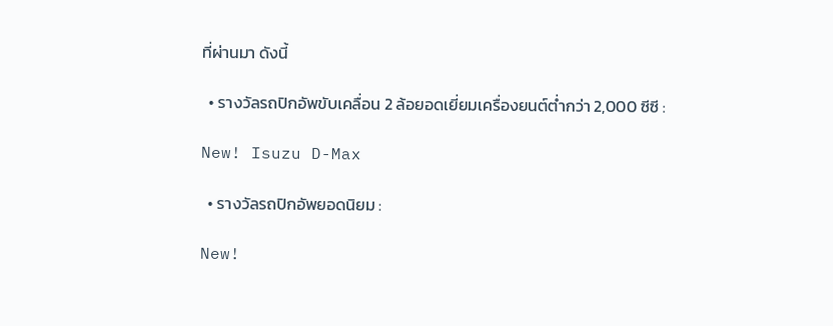ที่ผ่านมา ดังนี้

  • รางวัลรถปิกอัพขับเคลื่อน 2 ล้อยอดเยี่ยมเครื่องยนต์ต่ำกว่า 2,000 ซีซี :

New! Isuzu D-Max

  • รางวัลรถปิกอัพยอดนิยม :

New!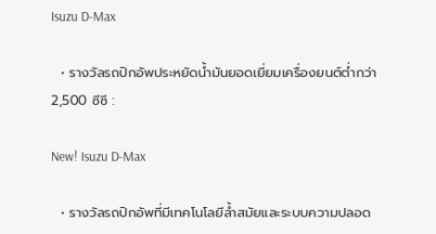Isuzu D-Max

  • รางวัลรถปิกอัพประหยัดน้ำมันยอดเยี่ยมเครื่องยนต์ต่ำกว่า 2,500 ซีซี :

New! Isuzu D-Max

  • รางวัลรถปิกอัพที่มีเทคโนโลยีล้ำสมัยและระบบความปลอด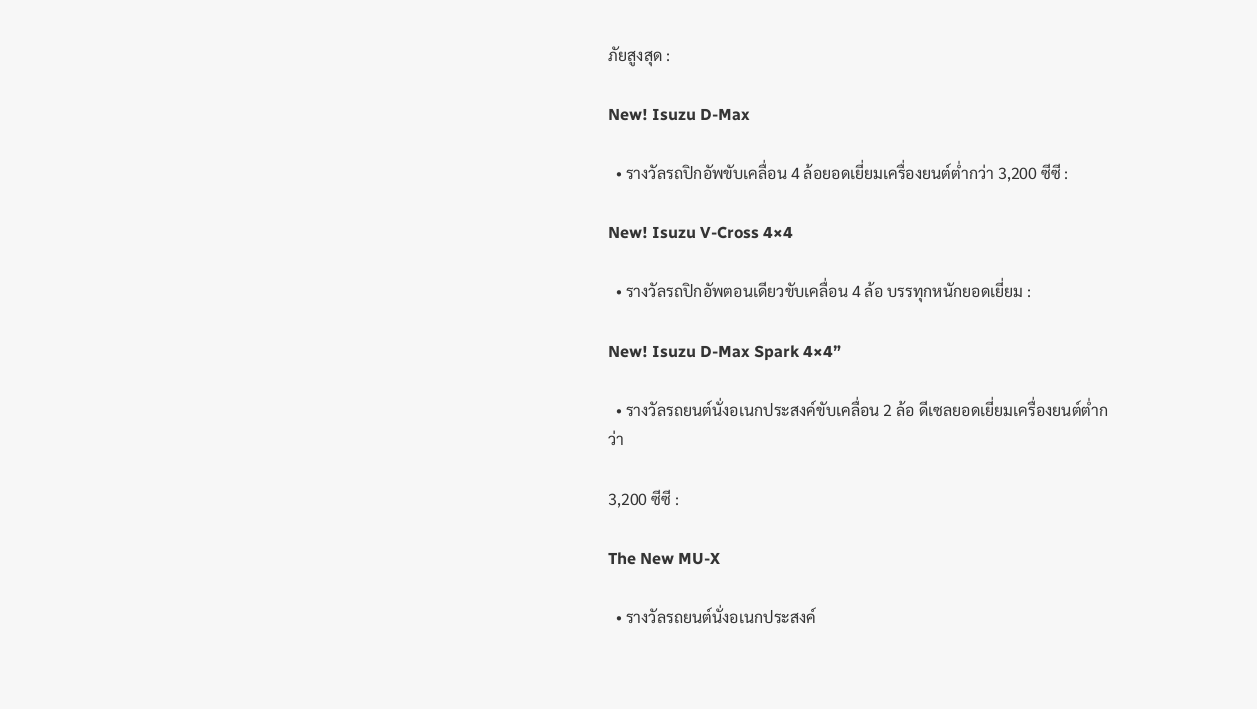ภัยสูงสุด :

New! Isuzu D-Max

  • รางวัลรถปิกอัพขับเคลื่อน 4 ล้อยอดเยี่ยมเครื่องยนต์ต่ำกว่า 3,200 ซีซี :

New! Isuzu V-Cross 4×4

  • รางวัลรถปิกอัพตอนเดียวขับเคลื่อน 4 ล้อ บรรทุกหนักยอดเยี่ยม :

New! Isuzu D-Max Spark 4×4”

  • รางวัลรถยนต์นั่งอเนกประสงค์ขับเคลื่อน 2 ล้อ ดีเซลยอดเยี่ยมเครื่องยนต์ต่ำกว่า

3,200 ซีซี :

The New MU-X

  • รางวัลรถยนต์นั่งอเนกประสงค์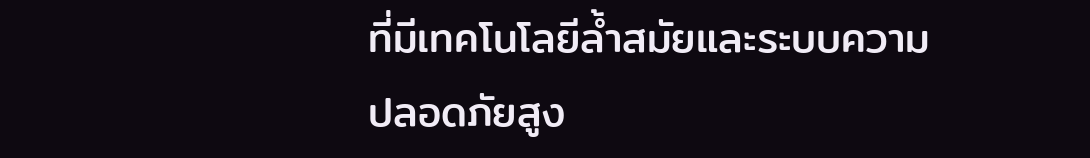ที่มีเทคโนโลยีล้ำสมัยและระบบความปลอดภัยสูง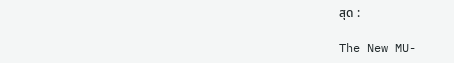สุด :

The New MU-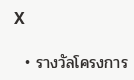X

  • รางวัลโครงการ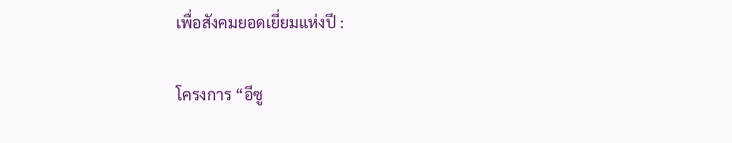เพื่อสังคมยอดเยี่ยมแห่งปี :

โครงการ “อีซู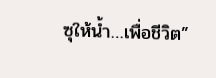ซุให้น้ำ…เพื่อชีวิต”